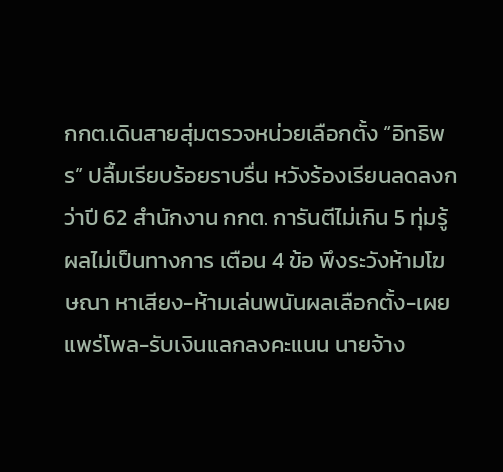กกต.เดินสายสุ่มตรวจหน่วยเลือกตั้ง “อิทธิพร” ปลื้มเรียบร้อยราบรื่น หวังร้องเรียนลดลงกว่าปี 62 สำนักงาน กกต. การันตีไม่เกิน 5 ทุ่มรู้ผลไม่เป็นทางการ เตือน 4 ข้อ พึงระวังห้ามโฆษณา หาเสียง-ห้ามเล่นพนันผลเลือกตั้ง-เผยแพร่โพล-รับเงินแลกลงคะแนน นายจ้าง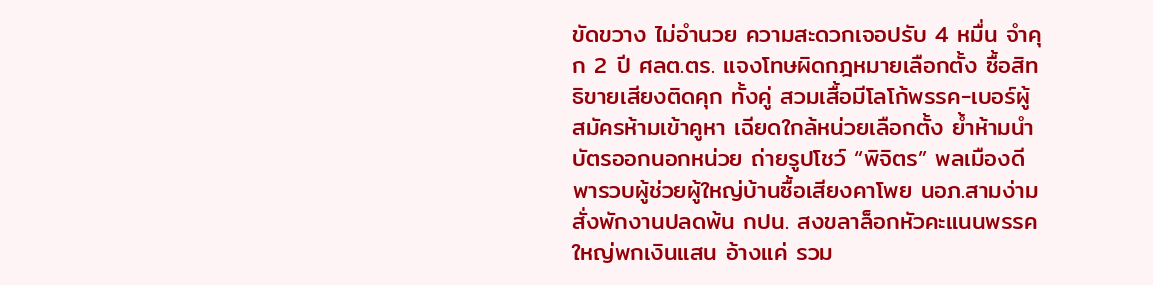ขัดขวาง ไม่อำนวย ความสะดวกเจอปรับ 4 หมื่น จำคุก 2 ปี ศลต.ตร. แจงโทษผิดกฎหมายเลือกตั้ง ซื้อสิทธิขายเสียงติดคุก ทั้งคู่ สวมเสื้อมีโลโก้พรรค-เบอร์ผู้สมัครห้ามเข้าคูหา เฉียดใกล้หน่วยเลือกตั้ง ย้ำห้ามนำบัตรออกนอกหน่วย ถ่ายรูปโชว์ “พิจิตร” พลเมืองดีพารวบผู้ช่วยผู้ใหญ่บ้านซื้อเสียงคาโพย นอภ.สามง่ามสั่งพักงานปลดพ้น กปน. สงขลาล็อกหัวคะแนนพรรคใหญ่พกเงินแสน อ้างแค่ รวม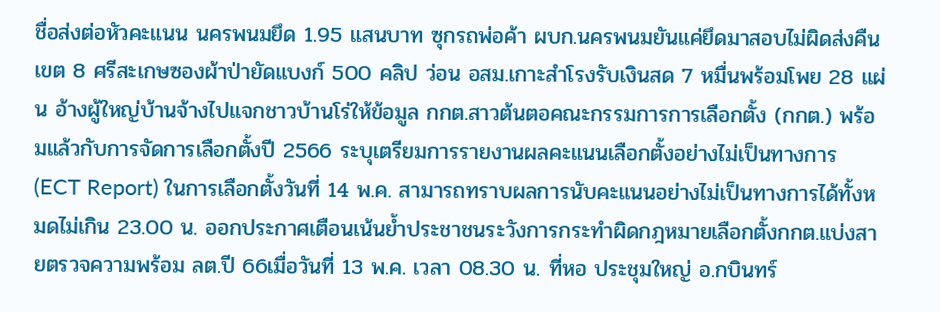ชื่อส่งต่อหัวคะแนน นครพนมยึด 1.95 แสนบาท ซุกรถพ่อค้า ผบก.นครพนมยันแค่ยึดมาสอบไม่ผิดส่งคืน เขต 8 ศรีสะเกษซองผ้าป่ายัดแบงก์ 500 คลิป ว่อน อสม.เกาะสำโรงรับเงินสด 7 หมื่นพร้อมโพย 28 แผ่น อ้างผู้ใหญ่บ้านจ้างไปแจกชาวบ้านโร่ให้ข้อมูล กกต.สาวต้นตอคณะกรรมการการเลือกตั้ง (กกต.) พร้อมแล้วกับการจัดการเลือกตั้งปี 2566 ระบุเตรียมการรายงานผลคะแนนเลือกตั้งอย่างไม่เป็นทางการ (ECT Report) ในการเลือกตั้งวันที่ 14 พ.ค. สามารถทราบผลการนับคะแนนอย่างไม่เป็นทางการได้ทั้งหมดไม่เกิน 23.00 น. ออกประกาศเตือนเน้นย้ำประชาชนระวังการกระทำผิดกฎหมายเลือกตั้งกกต.แบ่งสายตรวจความพร้อม ลต.ปี 66เมื่อวันที่ 13 พ.ค. เวลา 08.30 น. ที่หอ ประชุมใหญ่ อ.กบินทร์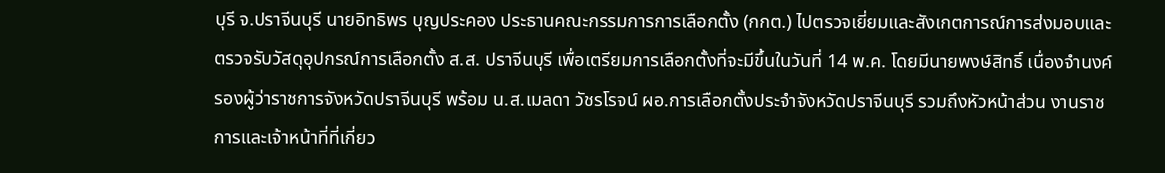บุรี จ.ปราจีนบุรี นายอิทธิพร บุญประคอง ประธานคณะกรรมการการเลือกตั้ง (กกต.) ไปตรวจเยี่ยมและสังเกตการณ์การส่งมอบและตรวจรับวัสดุอุปกรณ์การเลือกตั้ง ส.ส. ปราจีนบุรี เพื่อเตรียมการเลือกตั้งที่จะมีขึ้นในวันที่ 14 พ.ค. โดยมีนายพงษ์สิทธิ์ เนื่องจำนงค์ รองผู้ว่าราชการจังหวัดปราจีนบุรี พร้อม น.ส.เมลดา วัชรโรจน์ ผอ.การเลือกตั้งประจำจังหวัดปราจีนบุรี รวมถึงหัวหน้าส่วน งานราชการและเจ้าหน้าที่ที่เกี่ยว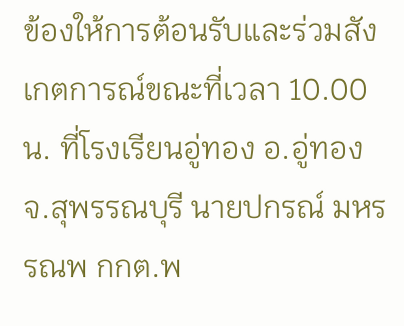ข้องให้การต้อนรับและร่วมสังเกตการณ์ขณะที่เวลา 10.00 น. ที่โรงเรียนอู่ทอง อ.อู่ทอง จ.สุพรรณบุรี นายปกรณ์ มหรรณพ กกต.พ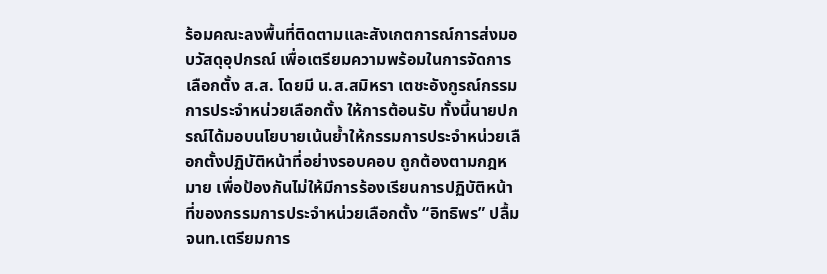ร้อมคณะลงพื้นที่ติดตามและสังเกตการณ์การส่งมอบวัสดุอุปกรณ์ เพื่อเตรียมความพร้อมในการจัดการเลือกตั้ง ส.ส. โดยมี น.ส.สมิหรา เตชะอังกูรณ์กรรมการประจำหน่วยเลือกตั้ง ให้การต้อนรับ ทั้งนี้นายปกรณ์ได้มอบนโยบายเน้นย้ำให้กรรมการประจำหน่วยเลือกตั้งปฏิบัติหน้าที่อย่างรอบคอบ ถูกต้องตามกฎหมาย เพื่อป้องกันไม่ให้มีการร้องเรียนการปฏิบัติหน้าที่ของกรรมการประจำหน่วยเลือกตั้ง “อิทธิพร” ปลื้ม จนท.เตรียมการ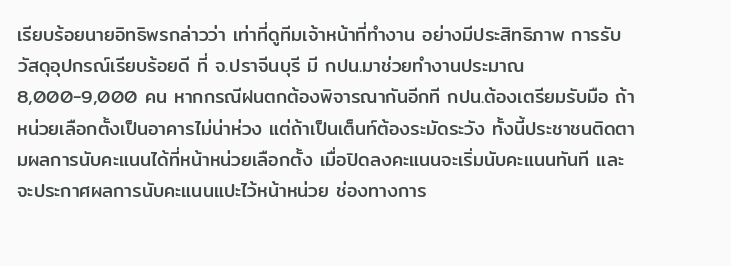เรียบร้อยนายอิทธิพรกล่าวว่า เท่าที่ดูทีมเจ้าหน้าที่ทำงาน อย่างมีประสิทธิภาพ การรับวัสดุอุปกรณ์เรียบร้อยดี ที่ จ.ปราจีนบุรี มี กปน.มาช่วยทำงานประมาณ 8,000-9,000 คน หากกรณีฝนตกต้องพิจารณากันอีกที กปน.ต้องเตรียมรับมือ ถ้าหน่วยเลือกตั้งเป็นอาคารไม่น่าห่วง แต่ถ้าเป็นเต็นท์ต้องระมัดระวัง ทั้งนี้ประชาชนติดตามผลการนับคะแนนได้ที่หน้าหน่วยเลือกตั้ง เมื่อปิดลงคะแนนจะเริ่มนับคะแนนทันที และจะประกาศผลการนับคะแนนแปะไว้หน้าหน่วย ช่องทางการ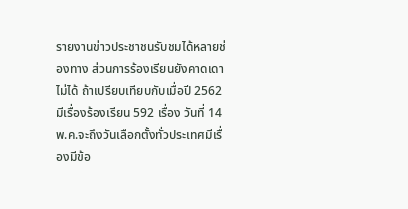รายงานข่าวประชาชนรับชมได้หลายช่องทาง ส่วนการร้องเรียนยังคาดเดาไม่ได้ ถ้าเปรียบเทียบกับเมื่อปี 2562 มีเรื่องร้องเรียน 592 เรื่อง วันที่ 14 พ.ค.จะถึงวันเลือกตั้งทั่วประเทศมีเรื่องมีข้อ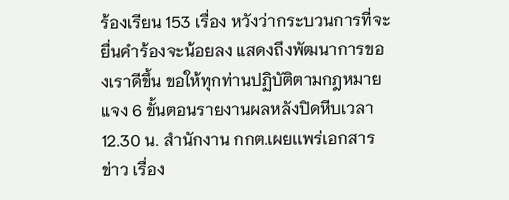ร้องเรียน 153 เรื่อง หวังว่ากระบวนการที่จะยื่นคำร้องจะน้อยลง แสดงถึงพัฒนาการของเราดีขึ้น ขอให้ทุกท่านปฏิบัติตามกฎหมายแจง 6 ขั้นตอนรายงานผลหลังปิดหีบเวลา 12.30 น. สำนักงาน กกต.เผยเเพร่เอกสารข่าว เรื่อง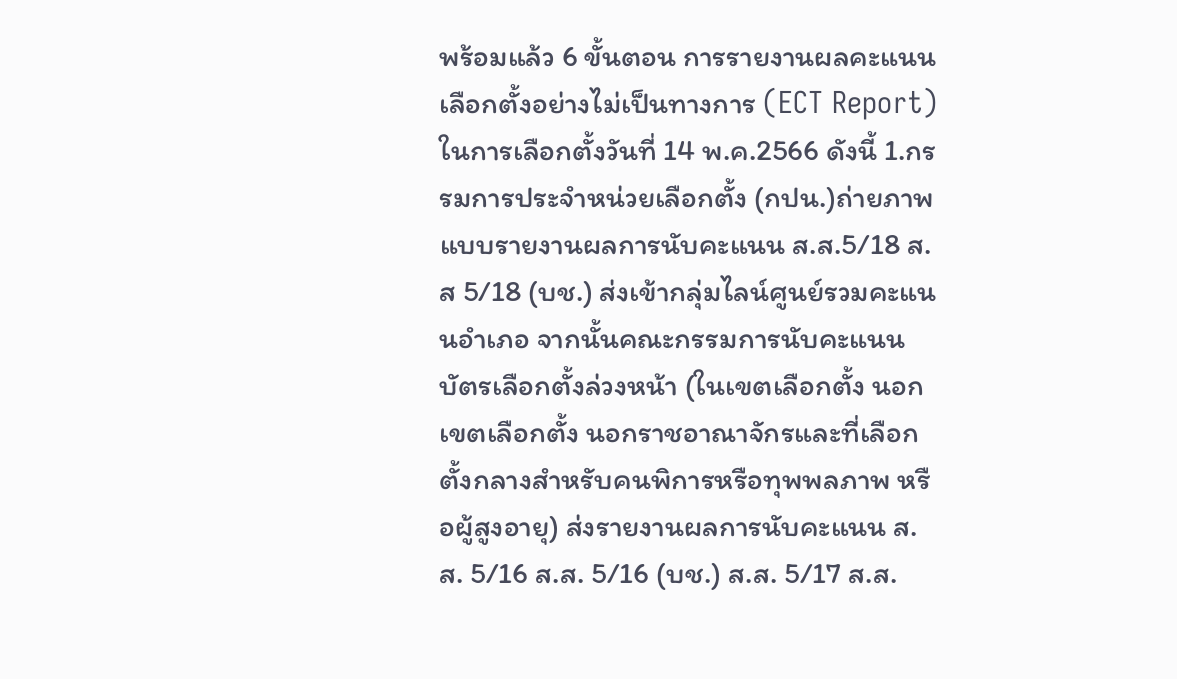พร้อมแล้ว 6 ขั้นตอน การรายงานผลคะแนนเลือกตั้งอย่างไม่เป็นทางการ (ECT Report) ในการเลือกตั้งวันที่ 14 พ.ค.2566 ดังนี้ 1.กรรมการประจำหน่วยเลือกตั้ง (กปน.)ถ่ายภาพแบบรายงานผลการนับคะแนน ส.ส.5/18 ส.ส 5/18 (บช.) ส่งเข้ากลุ่มไลน์ศูนย์รวมคะแนนอำเภอ จากนั้นคณะกรรมการนับคะแนนบัตรเลือกตั้งล่วงหน้า (ในเขตเลือกตั้ง นอกเขตเลือกตั้ง นอกราชอาณาจักรและที่เลือกตั้งกลางสำหรับคนพิการหรือทุพพลภาพ หรือผู้สูงอายุ) ส่งรายงานผลการนับคะแนน ส.ส. 5/16 ส.ส. 5/16 (บช.) ส.ส. 5/17 ส.ส.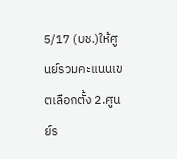5/17 (บช.)ให้ศูนย์รวมคะแนนเขตเลือกตั้ง 2.ศูนย์ร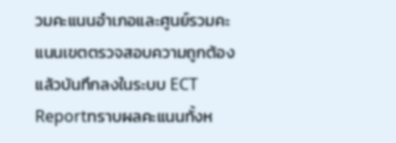วมคะแนนอำเภอและศูนย์รวมคะแนนเขตตรวจสอบความถูกต้องแล้วบันทึกลงในระบบ ECT Reportทราบผลคะแนนทั้งห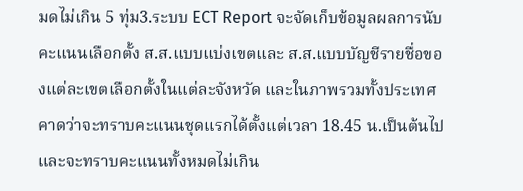มดไม่เกิน 5 ทุ่ม3.ระบบ ECT Report จะจัดเก็บข้อมูลผลการนับคะแนนเลือกตั้ง ส.ส.แบบแบ่งเขตและ ส.ส.แบบบัญชีรายชื่อของแต่ละเขตเลือกตั้งในแต่ละจังหวัด และในภาพรวมทั้งประเทศ คาดว่าจะทราบคะแนนชุดแรกได้ตั้งแต่เวลา 18.45 น.เป็นต้นไป และจะทราบคะแนนทั้งหมดไม่เกิน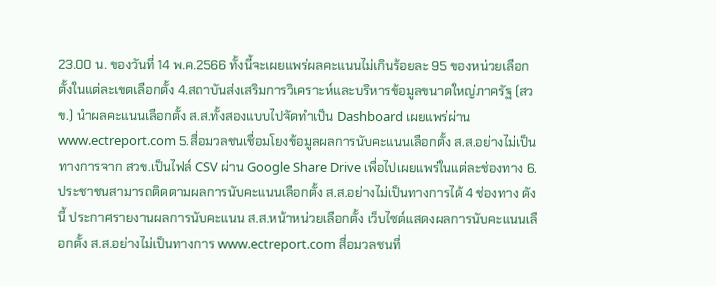23.00 น. ของวันที่ 14 พ.ค.2566 ทั้งนี้จะเผยแพร่ผลคะแนนไม่เกินร้อยละ 95 ของหน่วยเลือกตั้งในแต่ละเขตเลือกตั้ง 4.สถาบันส่งเสริมการวิเคราะห์และบริหารข้อมูลขนาดใหญ่ภาครัฐ (สวข.) นำผลคะแนนเลือกตั้ง ส.ส.ทั้งสองแบบไปจัดทำเป็น Dashboard เผยแพร่ผ่าน www.ectreport.com 5.สื่อมวลชนเชื่อมโยงข้อมูลผลการนับคะแนนเลือกตั้ง ส.ส.อย่างไม่เป็นทางการจาก สวข.เป็นไฟล์ CSV ผ่าน Google Share Drive เพื่อไปเผยแพร่ในแต่ละช่องทาง 6.ประชาชนสามารถติดตามผลการนับคะแนนเลือกตั้ง ส.ส.อย่างไม่เป็นทางการได้ 4 ช่องทาง ดังนี้ ประกาศรายงานผลการนับคะแนน ส.ส.หน้าหน่วยเลือกตั้ง เว็บไซต์แสดงผลการนับคะแนนเลือกตั้ง ส.ส.อย่างไม่เป็นทางการ www.ectreport.com สื่อมวลชนที่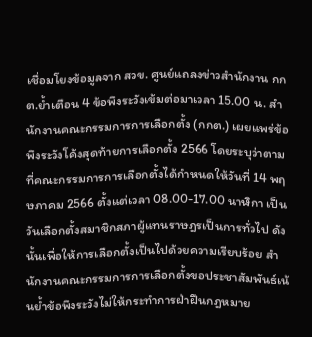เชื่อมโยงข้อมูลจาก สวข. ศูนย์แถลงข่าวสำนักงาน กกต.ย้ำเตือน 4 ข้อพึงระวังเข้มต่อมาเวลา 15.00 น. สำนักงานคณะกรรมการการเลือกตั้ง (กกต.) เผยแพร่ข้อพึงระวังโค้งสุดท้ายการเลือกตั้ง 2566 โดยระบุว่าตามที่คณะกรรมการการเลือกตั้งได้กำหนดให้วันที่ 14 พฤษภาคม 2566 ตั้งแต่เวลา 08.00-17.00 นาฬิกา เป็นวันเลือกตั้งสมาชิกสภาผู้แทนราษฎรเป็นการทั่วไป ดังนั้นเพื่อให้การเลือกตั้งเป็นไปด้วยความเรียบร้อย สำนักงานคณะกรรมการการเลือกตั้งขอประชาสัมพันธ์เน้นย้ำข้อพึงระวังไม่ให้กระทำการฝ่าฝืนกฎหมาย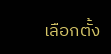เลือกตั้ง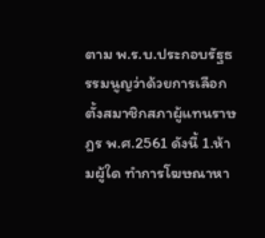ตาม พ.ร.บ.ประกอบรัฐธรรมนูญว่าด้วยการเลือกตั้งสมาชิกสภาผู้แทนราษฎร พ.ศ.2561 ดังนี้ 1.ห้ามผู้ใด ทำการโฆษณาหา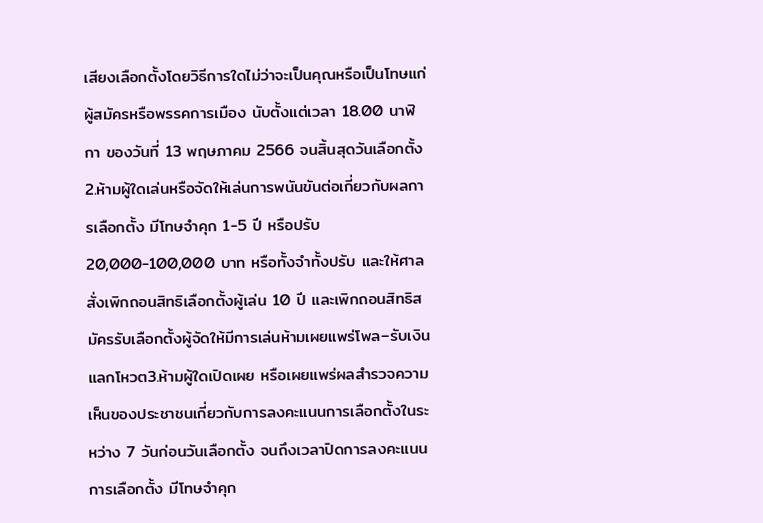เสียงเลือกตั้งโดยวิธีการใดไม่ว่าจะเป็นคุณหรือเป็นโทษแก่ผู้สมัครหรือพรรคการเมือง นับตั้งแต่เวลา 18.00 นาฬิกา ของวันที่ 13 พฤษภาคม 2566 จนสิ้นสุดวันเลือกตั้ง 2.ห้ามผู้ใดเล่นหรือจัดให้เล่นการพนันขันต่อเกี่ยวกับผลการเลือกตั้ง มีโทษจำคุก 1-5 ปี หรือปรับ 20,000-100,000 บาท หรือทั้งจำทั้งปรับ และให้ศาลสั่งเพิกถอนสิทธิเลือกตั้งผู้เล่น 10 ปี และเพิกถอนสิทธิสมัครรับเลือกตั้งผู้จัดให้มีการเล่นห้ามเผยแพร่โพล–รับเงินแลกโหวต3.ห้ามผู้ใดเปิดเผย หรือเผยแพร่ผลสำรวจความเห็นของประชาชนเกี่ยวกับการลงคะแนนการเลือกตั้งในระหว่าง 7 วันก่อนวันเลือกตั้ง จนถึงเวลาปิดการลงคะแนนการเลือกตั้ง มีโทษจำคุก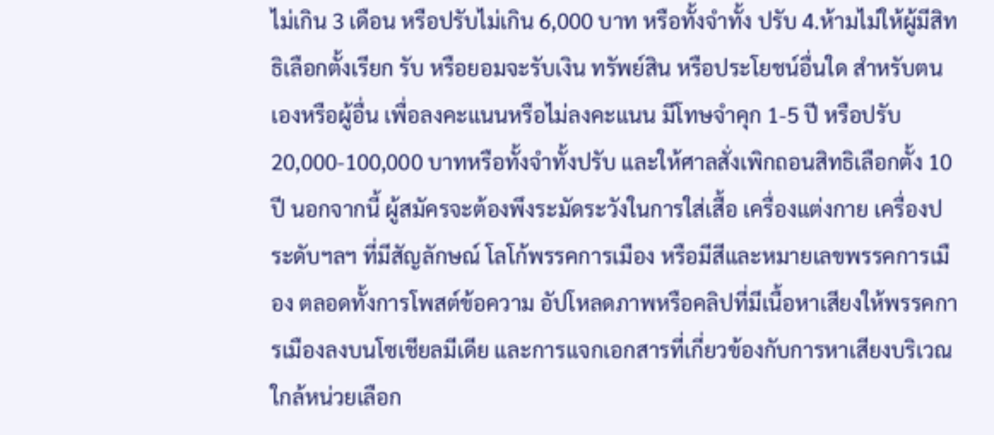ไม่เกิน 3 เดือน หรือปรับไม่เกิน 6,000 บาท หรือทั้งจำทั้ง ปรับ 4.ห้ามไม่ให้ผู้มีสิทธิเลือกตั้งเรียก รับ หรือยอมจะรับเงิน ทรัพย์สิน หรือประโยชน์อื่นใด สำหรับตนเองหรือผู้อื่น เพื่อลงคะแนนหรือไม่ลงคะแนน มีโทษจำคุก 1-5 ปี หรือปรับ 20,000-100,000 บาทหรือทั้งจำทั้งปรับ และให้ศาลสั่งเพิกถอนสิทธิเลือกตั้ง 10 ปี นอกจากนี้ ผู้สมัครจะต้องพึงระมัดระวังในการใส่เสื้อ เครื่องแต่งกาย เครื่องประดับฯลฯ ที่มีสัญลักษณ์ โลโก้พรรคการเมือง หรือมีสีและหมายเลขพรรคการเมือง ตลอดทั้งการโพสต์ข้อความ อัปโหลดภาพหรือคลิปที่มีเนื้อหาเสียงให้พรรคการเมืองลงบนโซเชียลมีเดีย และการแจกเอกสารที่เกี่ยวข้องกับการหาเสียงบริเวณใกล้หน่วยเลือก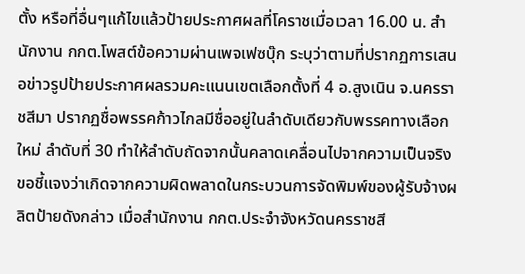ตั้ง หรือที่อื่นๆแก้ไขแล้วป้ายประกาศผลที่โคราชเมื่อเวลา 16.00 น. สำนักงาน กกต.โพสต์ข้อความผ่านเพจเฟซบุ๊ก ระบุว่าตามที่ปรากฏการเสนอข่าวรูปป้ายประกาศผลรวมคะแนนเขตเลือกตั้งที่ 4 อ.สูงเนิน จ.นครราชสีมา ปรากฏชื่อพรรคก้าวไกลมีชื่ออยู่ในลำดับเดียวกับพรรคทางเลือกใหม่ ลำดับที่ 30 ทำให้ลำดับถัดจากนั้นคลาดเคลื่อนไปจากความเป็นจริง ขอชี้แจงว่าเกิดจากความผิดพลาดในกระบวนการจัดพิมพ์ของผู้รับจ้างผลิตป้ายดังกล่าว เมื่อสำนักงาน กกต.ประจำจังหวัดนครราชสี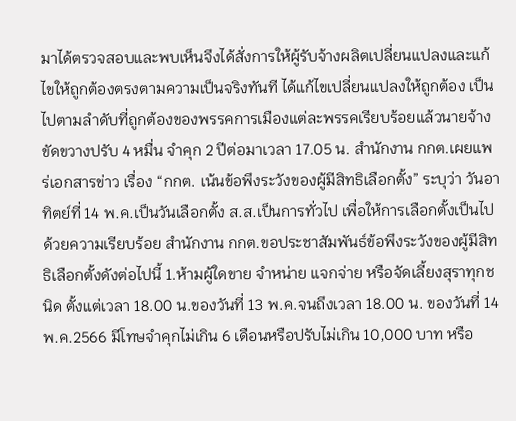มาได้ตรวจสอบและพบเห็นจึงได้สั่งการให้ผู้รับจ้างผลิตเปลี่ยนแปลงและแก้ไขให้ถูกต้องตรงตามความเป็นจริงทันที ได้แก้ไขเปลี่ยนแปลงให้ถูกต้อง เป็นไปตามลำดับที่ถูกต้องของพรรคการเมืองแต่ละพรรคเรียบร้อยแล้วนายจ้างขัดขวางปรับ 4 หมื่น จำคุก 2 ปีต่อมาเวลา 17.05 น. สำนักงาน กกต.เผยแพร่เอกสารข่าว เรื่อง “กกต. เน้นข้อพึงระวังของผู้มีสิทธิเลือกตั้ง” ระบุว่า วันอาทิตย์ที่ 14 พ.ค.เป็นวันเลือกตั้ง ส.ส.เป็นการทั่วไป เพื่อให้การเลือกตั้งเป็นไปด้วยความเรียบร้อย สำนักงาน กกต.ขอประชาสัมพันธ์ข้อพึงระวังของผู้มีสิทธิเลือกตั้งดังต่อไปนี้ 1.ห้ามผู้ใดขาย จำหน่าย แจกจ่าย หรือจัดเลี้ยงสุราทุกชนิด ตั้งแต่เวลา 18.00 น.ของวันที่ 13 พ.ค.จนถึงเวลา 18.00 น. ของวันที่ 14 พ.ค.2566 มีโทษจำคุกไม่เกิน 6 เดือนหรือปรับไม่เกิน 10,000 บาท หรือ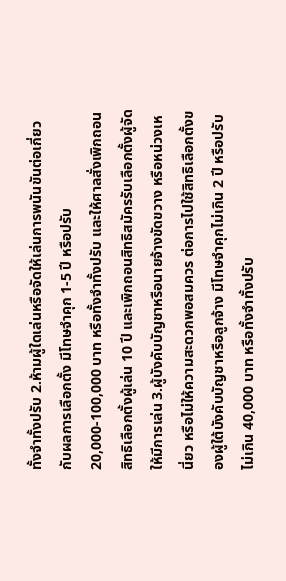ทั้งจำทั้งปรับ 2.ห้ามผู้ใดเล่นหรือจัดให้เล่นการพนันขันต่อเกี่ยวกับผลการเลือกตั้ง มีโทษจำคุก 1-5 ปี หรือปรับ 20,000-100,000 บาท หรือทั้งจำทั้งปรับ และให้ศาลสั่งเพิกถอนสิทธิเลือกตั้งผู้เล่น 10 ปี และเพิกถอนสิทธิสมัครรับเลือกตั้งผู้จัดให้มีการเล่น 3.ผู้บังคับบัญชาหรือนายจ้างขัดขวาง หรือหน่วงเหนี่ยว หรือไม่ให้ความสะดวกพอสมควร ต่อการไปใช้สิทธิเลือกตั้งของผู้ใต้บังคับบัญชาหรือลูกจ้าง มีโทษจำคุกไม่เกิน 2 ปี หรือปรับไม่เกิน 40,000 บาท หรือทั้งจำทั้งปรับ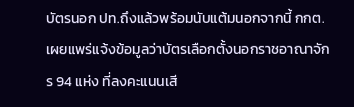บัตรนอก ปท.ถึงแล้วพร้อมนับแต้มนอกจากนี้ กกต.เผยแพร่แจ้งข้อมูลว่าบัตรเลือกตั้งนอกราชอาณาจักร 94 แห่ง ที่ลงคะแนนเสี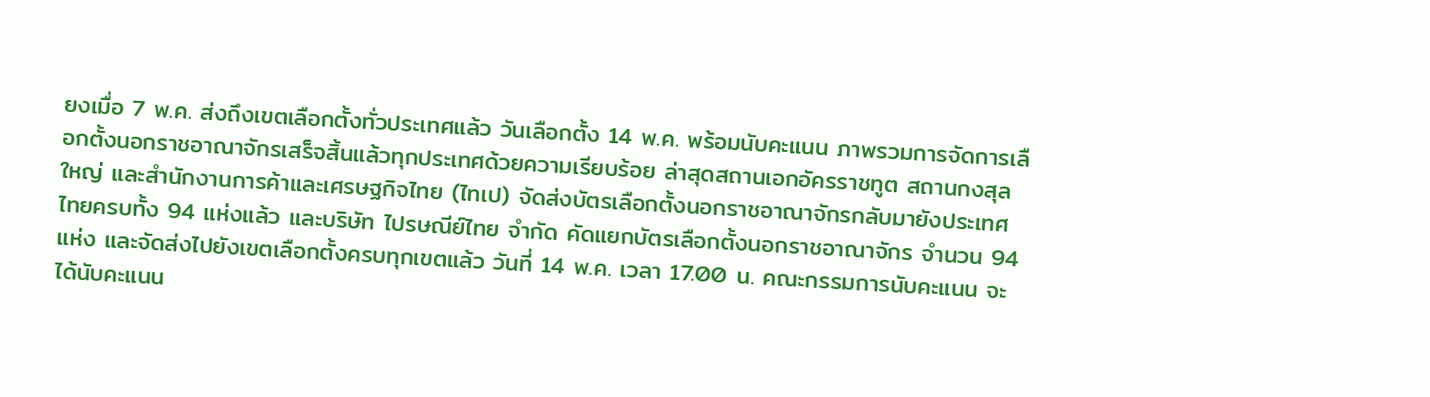ยงเมื่อ 7 พ.ค. ส่งถึงเขตเลือกตั้งทั่วประเทศแล้ว วันเลือกตั้ง 14 พ.ค. พร้อมนับคะแนน ภาพรวมการจัดการเลือกตั้งนอกราชอาณาจักรเสร็จสิ้นแล้วทุกประเทศด้วยความเรียบร้อย ล่าสุดสถานเอกอัครราชทูต สถานกงสุลใหญ่ และสำนักงานการค้าและเศรษฐกิจไทย (ไทเป) จัดส่งบัตรเลือกตั้งนอกราชอาณาจักรกลับมายังประเทศไทยครบทั้ง 94 แห่งแล้ว และบริษัท ไปรษณีย์ไทย จำกัด คัดแยกบัตรเลือกตั้งนอกราชอาณาจักร จำนวน 94 แห่ง และจัดส่งไปยังเขตเลือกตั้งครบทุกเขตแล้ว วันที่ 14 พ.ค. เวลา 17.00 น. คณะกรรมการนับคะแนน จะได้นับคะแนน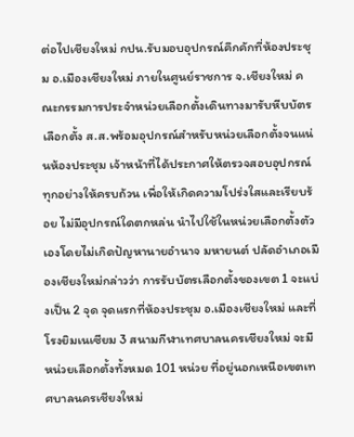ต่อไปเชียงใหม่ กปน.รับมอบอุปกรณ์คึกคักที่ห้องประชุม อ.เมืองเชียงใหม่ ภายในศูนย์ราชการ จ.เชียงใหม่ คณะกรรมการประจำหน่วยเลือกตั้งเดินทางมารับหีบบัตรเลือกตั้ง ส.ส.พร้อมอุปกรณ์สำหรับหน่วยเลือกตั้งจนแน่นห้องประชุม เจ้าหน้าที่ได้ประกาศให้ตรวจสอบอุปกรณ์ทุกอย่างให้ครบถ้วน เพื่อให้เกิดความโปร่งใสและเรียบร้อย ไม่มีอุปกรณ์ใดตกหล่น นำไปใช้ในหน่วยเลือกตั้งตัวเองโดยไม่เกิดปัญหานายอำนาจ มหายนต์ ปลัดอำเภอเมืองเชียงใหม่กล่าวว่า การรับบัตรเลือกตั้งของเขต 1 จะแบ่งเป็น 2 จุด จุดแรกที่ห้องประชุม อ.เมืองเชียงใหม่ และที่โรงยิมเนเซียม 3 สนามกีฬาเทศบาลนครเชียงใหม่ จะมีหน่วยเลือกตั้งทั้งหมด 101 หน่วย ที่อยู่นอกเหนือเขตเทศบาลนครเชียงใหม่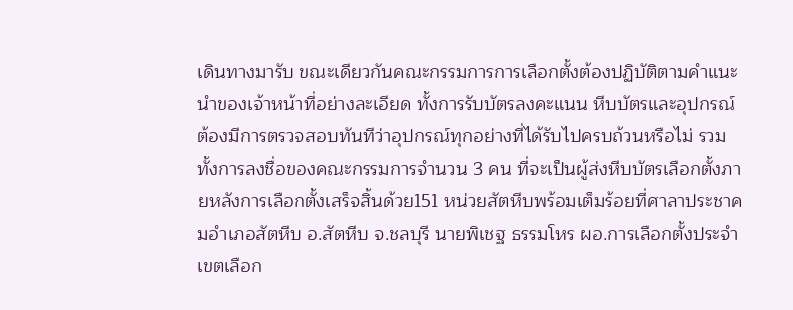เดินทางมารับ ขณะเดียวกันคณะกรรมการการเลือกตั้งต้องปฏิบัติตามคำแนะนำของเจ้าหน้าที่อย่างละเอียด ทั้งการรับบัตรลงคะแนน หีบบัตรและอุปกรณ์ต้องมีการตรวจสอบทันทีว่าอุปกรณ์ทุกอย่างที่ได้รับไปครบถ้วนหรือไม่ รวมทั้งการลงชื่อของคณะกรรมการจำนวน 3 คน ที่จะเป็นผู้ส่งหีบบัตรเลือกตั้งภายหลังการเลือกตั้งเสร็จสิ้นด้วย151 หน่วยสัตหีบพร้อมเต็มร้อยที่ศาลาประชาคมอำเภอสัตหีบ อ.สัตหีบ จ.ชลบุรี นายพิเชฐ ธรรมโหร ผอ.การเลือกตั้งประจำเขตเลือก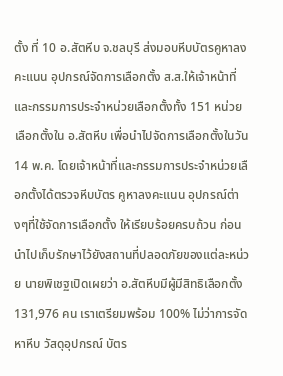ตั้ง ที่ 10 อ.สัตหีบ จ.ชลบุรี ส่งมอบหีบบัตรคูหาลงคะแนน อุปกรณ์จัดการเลือกตั้ง ส.ส.ให้เจ้าหน้าที่และกรรมการประจำหน่วยเลือกตั้งทั้ง 151 หน่วยเลือกตั้งใน อ.สัตหีบ เพื่อนำไปจัดการเลือกตั้งในวัน 14 พ.ค. โดยเจ้าหน้าที่และกรรมการประจำหน่วยเลือกตั้งได้ตรวจหีบบัตร คูหาลงคะแนน อุปกรณ์ต่างๆที่ใช้จัดการเลือกตั้ง ให้เรียบร้อยครบถ้วน ก่อนนำไปเก็บรักษาไว้ยังสถานที่ปลอดภัยของแต่ละหน่วย นายพิเชฐเปิดเผยว่า อ.สัตหีบมีผู้มีสิทธิเลือกตั้ง 131,976 คน เราเตรียมพร้อม 100% ไม่ว่าการจัดหาหีบ วัสดุอุปกรณ์ บัตร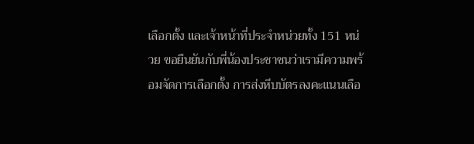เลือกตั้ง และเจ้าหน้าที่ประจำหน่วยทั้ง 151 หน่วย ขอยืนยันกับพี่น้องประชาชนว่าเรามีความพร้อมจัดการเลือกตั้ง การส่งหีบบัตรลงคะแนนเลือ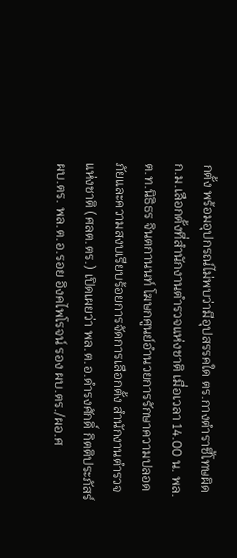กตั้ง พร้อมอุปกรณ์ไม่พบว่ามีอุปสรรคใด ตร.กางตำราชี้โทษผิด ก.ม.เลือกตั้งที่สำนักงานตำรวจแห่งชาติ เมื่อเวลา 14.00 น. พล.ต.ท.นิธิธร จินตกานนท์ โฆษกศูนย์อำนวยการรักษาความปลอดภัยและความสงบเรียบร้อยการจัดการเลือกตั้ง สำนักงานตำรวจแห่งชาติ (ศลต.ตร.) เปิดเผยว่า พล.ต.อ.ดำรงศักดิ์ กิตติประภัสร์ ผบ.ตร. พล.ต.อ.รอย อิงคไพโรจน์ รอง ผบ.ตร./ผอ.ศ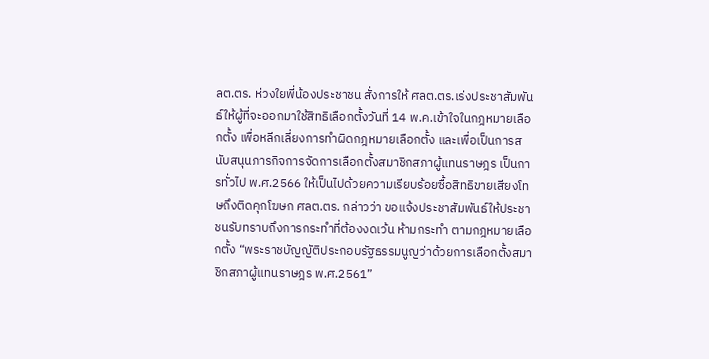ลต.ตร. ห่วงใยพี่น้องประชาชน สั่งการให้ ศลต.ตร.เร่งประชาสัมพันธ์ให้ผู้ที่จะออกมาใช้สิทธิเลือกตั้งวันที่ 14 พ.ค.เข้าใจในกฎหมายเลือกตั้ง เพื่อหลีกเลี่ยงการทำผิดกฎหมายเลือกตั้ง และเพื่อเป็นการสนับสนุนภารกิจการจัดการเลือกตั้งสมาชิกสภาผู้แทนราษฎร เป็นการทั่วไป พ.ศ.2566 ให้เป็นไปด้วยความเรียบร้อยซื้อสิทธิขายเสียงโทษถึงติดคุกโฆษก ศลต.ตร. กล่าวว่า ขอแจ้งประชาสัมพันธ์ให้ประชาชนรับทราบถึงการกระทำที่ต้องงดเว้น ห้ามกระทำ ตามกฎหมายเลือกตั้ง “พระราชบัญญัติประกอบรัฐธรรมนูญว่าด้วยการเลือกตั้งสมาชิกสภาผู้แทนราษฎร พ.ศ.2561”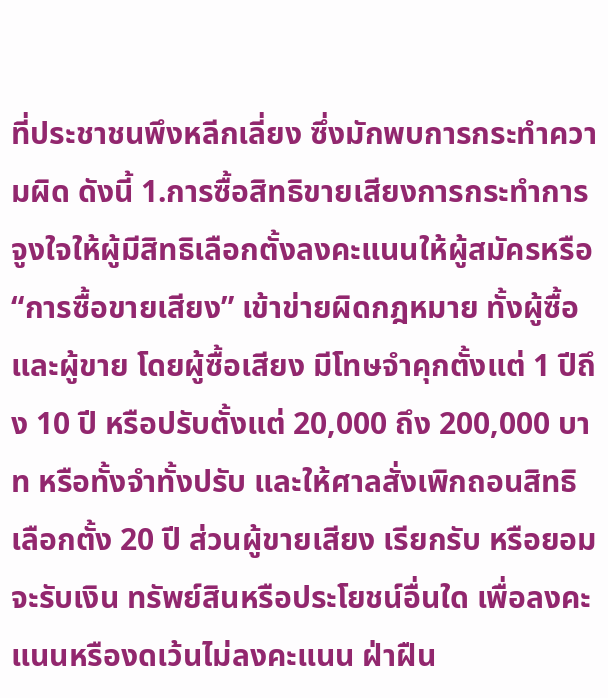ที่ประชาชนพึงหลีกเลี่ยง ซึ่งมักพบการกระทำความผิด ดังนี้ 1.การซื้อสิทธิขายเสียงการกระทำการจูงใจให้ผู้มีสิทธิเลือกตั้งลงคะแนนให้ผู้สมัครหรือ “การซื้อขายเสียง” เข้าข่ายผิดกฎหมาย ทั้งผู้ซื้อและผู้ขาย โดยผู้ซื้อเสียง มีโทษจำคุกตั้งแต่ 1 ปีถึง 10 ปี หรือปรับตั้งแต่ 20,000 ถึง 200,000 บาท หรือทั้งจำทั้งปรับ และให้ศาลสั่งเพิกถอนสิทธิเลือกตั้ง 20 ปี ส่วนผู้ขายเสียง เรียกรับ หรือยอมจะรับเงิน ทรัพย์สินหรือประโยชน์อื่นใด เพื่อลงคะแนนหรืองดเว้นไม่ลงคะแนน ฝ่าฝืน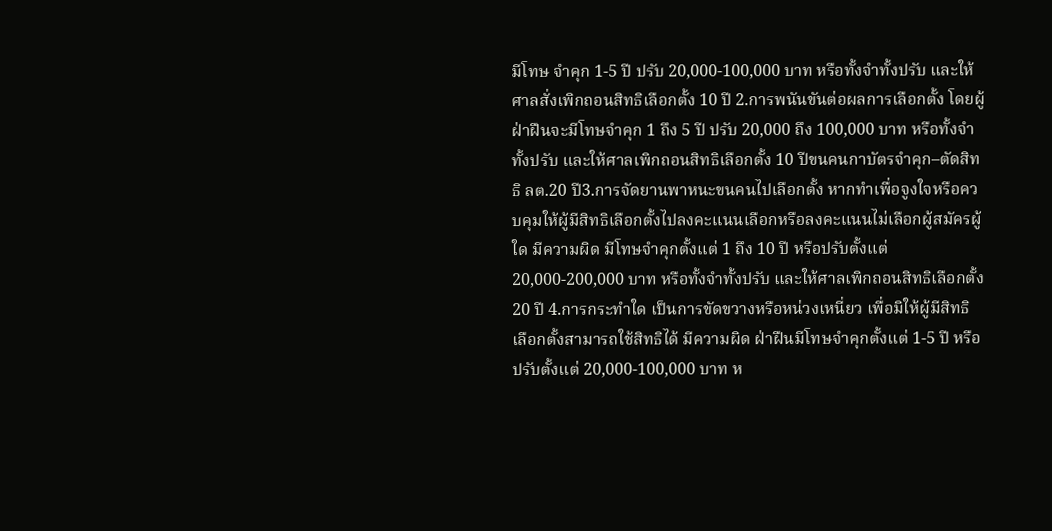มีโทษ จำคุก 1-5 ปี ปรับ 20,000-100,000 บาท หรือทั้งจำทั้งปรับ และให้ศาลสั่งเพิกถอนสิทธิเลือกตั้ง 10 ปี 2.การพนันขันต่อผลการเลือกตั้ง โดยผู้ฝ่าฝืนจะมีโทษจำคุก 1 ถึง 5 ปี ปรับ 20,000 ถึง 100,000 บาท หรือทั้งจำทั้งปรับ และให้ศาลเพิกถอนสิทธิเลือกตั้ง 10 ปีขนคนกาบัตรจำคุก–ตัดสิทธิ ลต.20 ปี3.การจัดยานพาหนะขนคนไปเลือกตั้ง หากทำเพื่อจูงใจหรือควบคุมให้ผู้มีสิทธิเลือกตั้งไปลงคะแนนเลือกหรือลงคะแนนไม่เลือกผู้สมัครผู้ใด มีความผิด มีโทษจำคุกตั้งแต่ 1 ถึง 10 ปี หรือปรับตั้งแต่ 20,000-200,000 บาท หรือทั้งจำทั้งปรับ และให้ศาลเพิกถอนสิทธิเลือกตั้ง 20 ปี 4.การกระทำใด เป็นการขัดขวางหรือหน่วงเหนี่ยว เพื่อมิให้ผู้มีสิทธิ เลือกตั้งสามารถใช้สิทธิได้ มีความผิด ฝ่าฝืนมีโทษจำคุกตั้งแต่ 1-5 ปี หรือปรับตั้งแต่ 20,000-100,000 บาท ห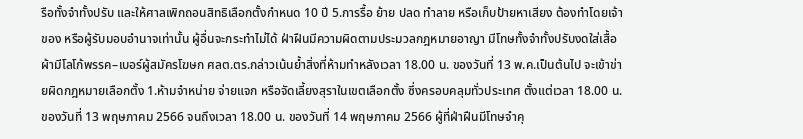รือทั้งจำทั้งปรับ และให้ศาลเพิกถอนสิทธิเลือกตั้งกำหนด 10 ปี 5.การรื้อ ย้าย ปลด ทำลาย หรือเก็บป้ายหาเสียง ต้องทำโดยเจ้าของ หรือผู้รับมอบอำนาจเท่านั้น ผู้อื่นจะกระทำไม่ได้ ฝ่าฝืนมีความผิดตามประมวลกฎหมายอาญา มีโทษทั้งจำทั้งปรับงดใส่เสื้อผ้ามีโลโก้พรรค–เบอร์ผู้สมัครโฆษก ศลต.ตร.กล่าวเน้นย้ำสิ่งที่ห้ามทำหลังเวลา 18.00 น. ของวันที่ 13 พ.ค.เป็นต้นไป จะเข้าข่ายผิดกฎหมายเลือกตั้ง 1.ห้ามจำหน่าย จ่ายแจก หรือจัดเลี้ยงสุราในเขตเลือกตั้ง ซึ่งครอบคลุมทั่วประเทศ ตั้งแต่เวลา 18.00 น. ของวันที่ 13 พฤษภาคม 2566 จนถึงเวลา 18.00 น. ของวันที่ 14 พฤษภาคม 2566 ผู้ที่ฝ่าฝืนมีโทษจำคุ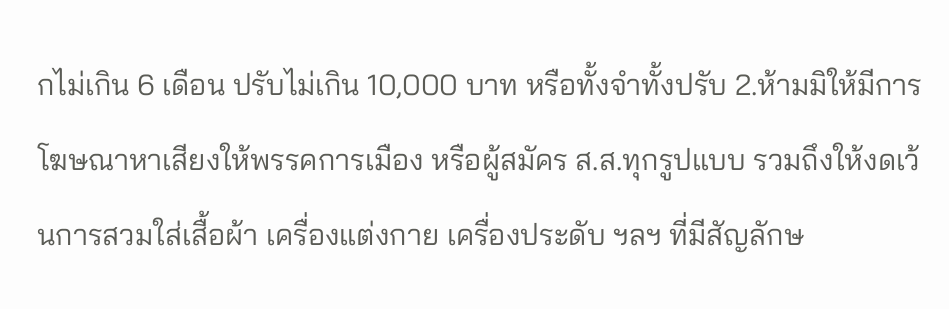กไม่เกิน 6 เดือน ปรับไม่เกิน 10,000 บาท หรือทั้งจำทั้งปรับ 2.ห้ามมิให้มีการโฆษณาหาเสียงให้พรรคการเมือง หรือผู้สมัคร ส.ส.ทุกรูปแบบ รวมถึงให้งดเว้นการสวมใส่เสื้อผ้า เครื่องแต่งกาย เครื่องประดับ ฯลฯ ที่มีสัญลักษ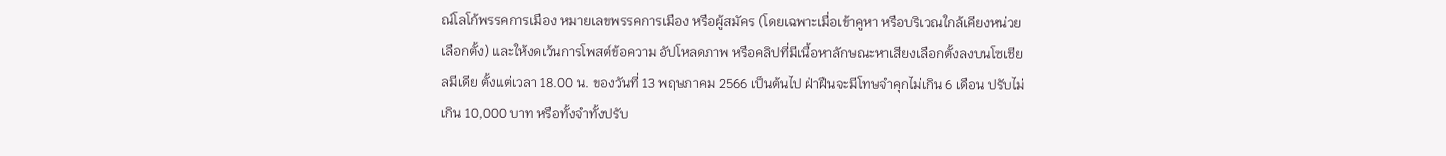ณ์โลโก้พรรคการเมือง หมายเลขพรรคการเมือง หรือผู้สมัคร (โดยเฉพาะเมื่อเข้าคูหา หรือบริเวณใกล้เคียงหน่วยเลือกตั้ง) และให้งดเว้นการโพสต์ข้อความ อัปโหลดภาพ หรือคลิปที่มีเนื้อหาลักษณะหาเสียงเลือกตั้งลงบนโซเชียลมีเดีย ตั้งแต่เวลา 18.00 น. ของวันที่ 13 พฤษภาคม 2566 เป็นต้นไป ฝ่าฝืนจะมีโทษจำคุกไม่เกิน 6 เดือน ปรับไม่เกิน 10,000 บาท หรือทั้งจำทั้งปรับ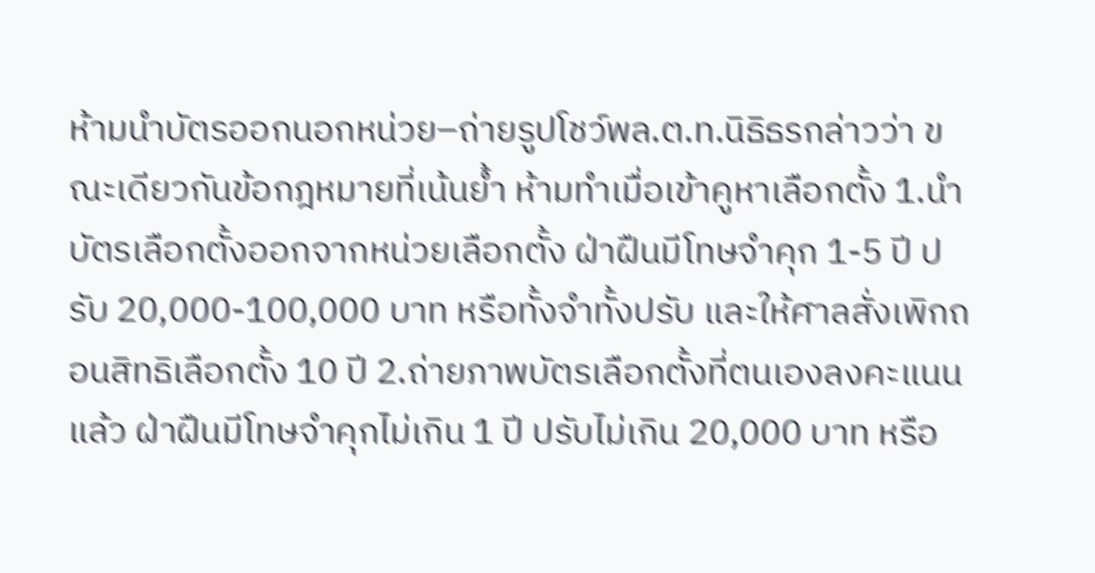ห้ามนำบัตรออกนอกหน่วย–ถ่ายรูปโชว์พล.ต.ท.นิธิธรกล่าวว่า ขณะเดียวกันข้อกฎหมายที่เน้นย้ำ ห้ามทำเมื่อเข้าคูหาเลือกตั้ง 1.นำบัตรเลือกตั้งออกจากหน่วยเลือกตั้ง ฝ่าฝืนมีโทษจำคุก 1-5 ปี ปรับ 20,000-100,000 บาท หรือทั้งจำทั้งปรับ และให้ศาลสั่งเพิกถอนสิทธิเลือกตั้ง 10 ปี 2.ถ่ายภาพบัตรเลือกตั้งที่ตนเองลงคะแนนแล้ว ฝ่าฝืนมีโทษจำคุกไม่เกิน 1 ปี ปรับไม่เกิน 20,000 บาท หรือ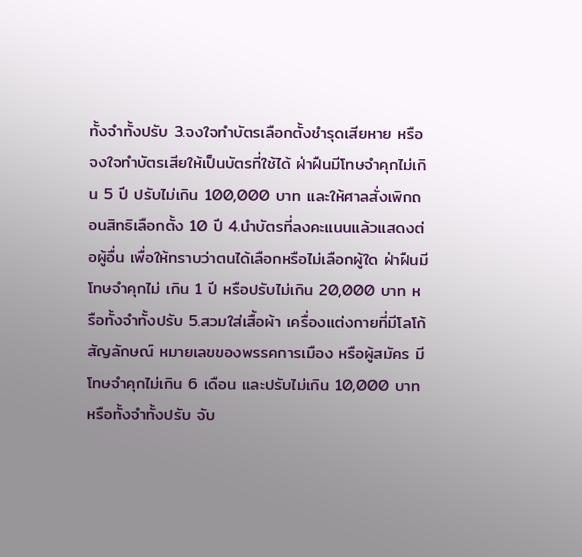ทั้งจำทั้งปรับ 3.จงใจทำบัตรเลือกตั้งชำรุดเสียหาย หรือจงใจทำบัตรเสียให้เป็นบัตรที่ใช้ได้ ฝ่าฝืนมีโทษจำคุกไม่เกิน 5 ปี ปรับไม่เกิน 100,000 บาท และให้ศาลสั่งเพิกถอนสิทธิเลือกตั้ง 10 ปี 4.นําบัตรที่ลงคะแนนแล้วแสดงต่อผู้อื่น เพื่อให้ทราบว่าตนได้เลือกหรือไม่เลือกผู้ใด ฝ่าฝืนมีโทษจําคุกไม่ เกิน 1 ปี หรือปรับไม่เกิน 20,000 บาท หรือทั้งจําทั้งปรับ 5.สวมใส่เสื้อผ้า เครื่องแต่งกายที่มีโลโก้ สัญลักษณ์ หมายเลขของพรรคการเมือง หรือผู้สมัคร มีโทษจำคุกไม่เกิน 6 เดือน และปรับไม่เกิน 10,000 บาท หรือทั้งจำทั้งปรับ จับ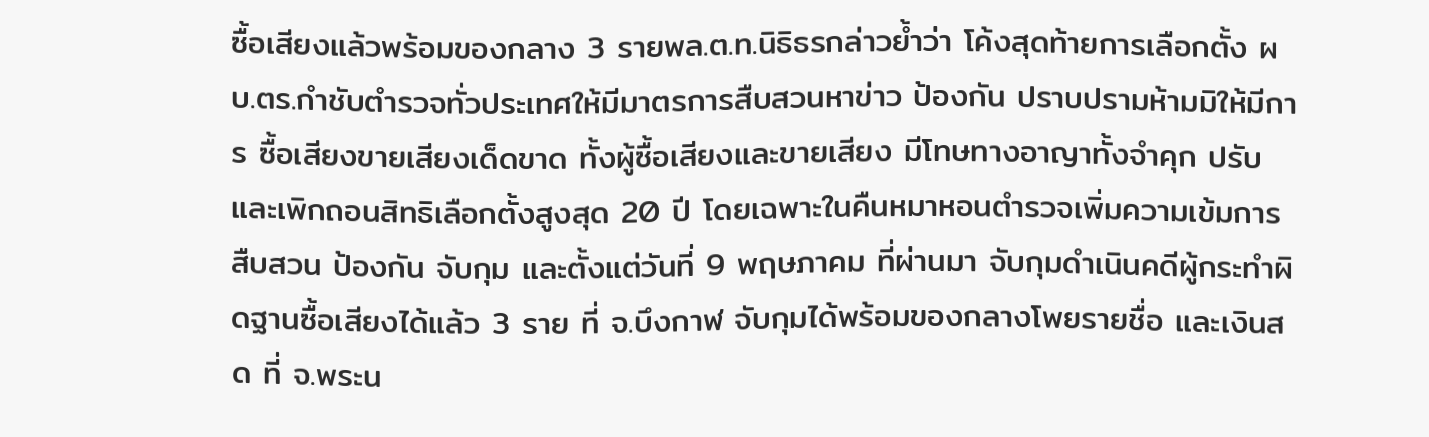ซื้อเสียงแล้วพร้อมของกลาง 3 รายพล.ต.ท.นิธิธรกล่าวย้ำว่า โค้งสุดท้ายการเลือกตั้ง ผบ.ตร.กำชับตำรวจทั่วประเทศให้มีมาตรการสืบสวนหาข่าว ป้องกัน ปราบปรามห้ามมิให้มีการ ซื้อเสียงขายเสียงเด็ดขาด ทั้งผู้ซื้อเสียงและขายเสียง มีโทษทางอาญาทั้งจำคุก ปรับ และเพิกถอนสิทธิเลือกตั้งสูงสุด 20 ปี โดยเฉพาะในคืนหมาหอนตำรวจเพิ่มความเข้มการสืบสวน ป้องกัน จับกุม และตั้งแต่วันที่ 9 พฤษภาคม ที่ผ่านมา จับกุมดำเนินคดีผู้กระทำผิดฐานซื้อเสียงได้แล้ว 3 ราย ที่ จ.บึงกาฬ จับกุมได้พร้อมของกลางโพยรายชื่อ และเงินสด ที่ จ.พระน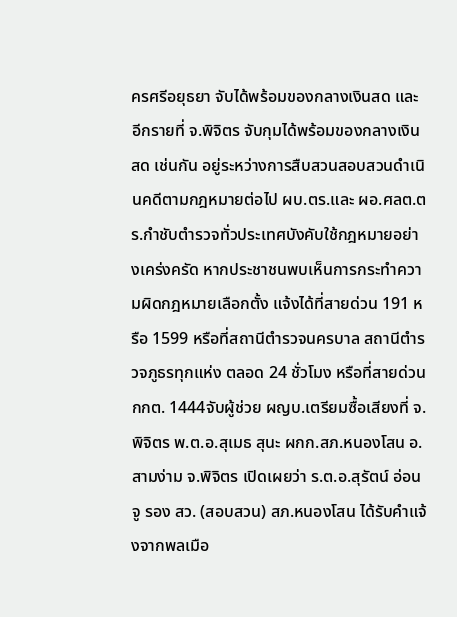ครศรีอยุธยา จับได้พร้อมของกลางเงินสด และอีกรายที่ จ.พิจิตร จับกุมได้พร้อมของกลางเงินสด เช่นกัน อยู่ระหว่างการสืบสวนสอบสวนดำเนินคดีตามกฎหมายต่อไป ผบ.ตร.และ ผอ.ศลต.ตร.กำชับตำรวจทั่วประเทศบังคับใช้กฎหมายอย่างเคร่งครัด หากประชาชนพบเห็นการกระทำความผิดกฎหมายเลือกตั้ง แจ้งได้ที่สายด่วน 191 หรือ 1599 หรือที่สถานีตำรวจนครบาล สถานีตำรวจภูธรทุกแห่ง ตลอด 24 ชั่วโมง หรือที่สายด่วน กกต. 1444จับผู้ช่วย ผญบ.เตรียมซื้อเสียงที่ จ.พิจิตร พ.ต.อ.สุเมธ สุนะ ผกก.สภ.หนองโสน อ.สามง่าม จ.พิจิตร เปิดเผยว่า ร.ต.อ.สุรัตน์ อ่อนจู รอง สว. (สอบสวน) สภ.หนองโสน ได้รับคำแจ้งจากพลเมือ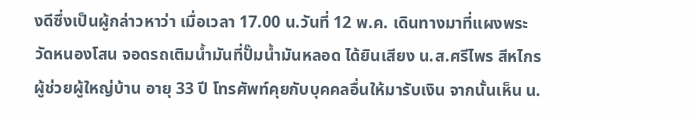งดีซึ่งเป็นผู้กล่าวหาว่า เมื่อเวลา 17.00 น.วันที่ 12 พ.ค. เดินทางมาที่แผงพระวัดหนองโสน จอดรถเติมน้ำมันที่ปั๊มน้ำมันหลอด ได้ยินเสียง น.ส.ศรีไพร สีหไกร ผู้ช่วยผู้ใหญ่บ้าน อายุ 33 ปี โทรศัพท์คุยกับบุคคลอื่นให้มารับเงิน จากนั้นเห็น น.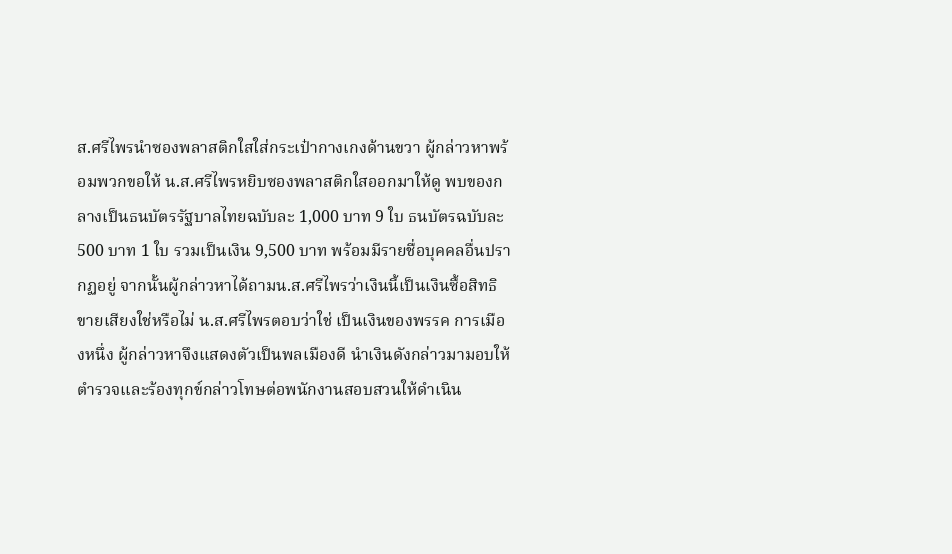ส.ศรีไพรนำซองพลาสติกใสใส่กระเป๋ากางเกงด้านขวา ผู้กล่าวหาพร้อมพวกขอให้ น.ส.ศรีไพรหยิบซองพลาสติกใสออกมาให้ดู พบของกลางเป็นธนบัตรรัฐบาลไทยฉบับละ 1,000 บาท 9 ใบ ธนบัตรฉบับละ 500 บาท 1 ใบ รวมเป็นเงิน 9,500 บาท พร้อมมีรายชื่อบุคคลอื่นปรากฏอยู่ จากนั้นผู้กล่าวหาได้ถามน.ส.ศรีไพรว่าเงินนี้เป็นเงินซื้อสิทธิขายเสียงใช่หรือไม่ น.ส.ศรีไพรตอบว่าใช่ เป็นเงินของพรรค การเมืองหนึ่ง ผู้กล่าวหาจึงแสดงตัวเป็นพลเมืองดี นำเงินดังกล่าวมามอบให้ตำรวจและร้องทุกข์กล่าวโทษต่อพนักงานสอบสวนให้ดำเนิน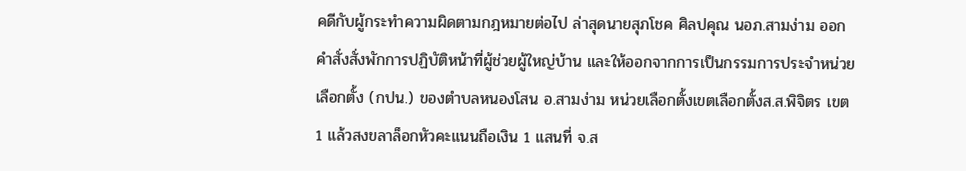คดีกับผู้กระทำความผิดตามกฎหมายต่อไป ล่าสุดนายสุภโชค ศิลปคุณ นอภ.สามง่าม ออกคำสั่งสั่งพักการปฏิบัติหน้าที่ผู้ช่วยผู้ใหญ่บ้าน และให้ออกจากการเป็นกรรมการประจำหน่วยเลือกตั้ง (กปน.) ของตำบลหนองโสน อ.สามง่าม หน่วยเลือกตั้งเขตเลือกตั้งส.ส.พิจิตร เขต 1 แล้วสงขลาล็อกหัวคะแนนถือเงิน 1 แสนที่ จ.ส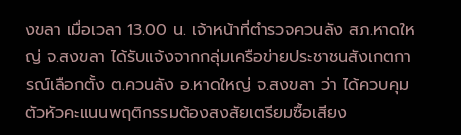งขลา เมื่อเวลา 13.00 น. เจ้าหน้าที่ตำรวจควนลัง สภ.หาดใหญ่ จ.สงขลา ได้รับแจ้งจากกลุ่มเครือข่ายประชาชนสังเกตการณ์เลือกตั้ง ต.ควนลัง อ.หาดใหญ่ จ.สงขลา ว่า ได้ควบคุมตัวหัวคะแนนพฤติกรรมต้องสงสัยเตรียมซื้อเสียง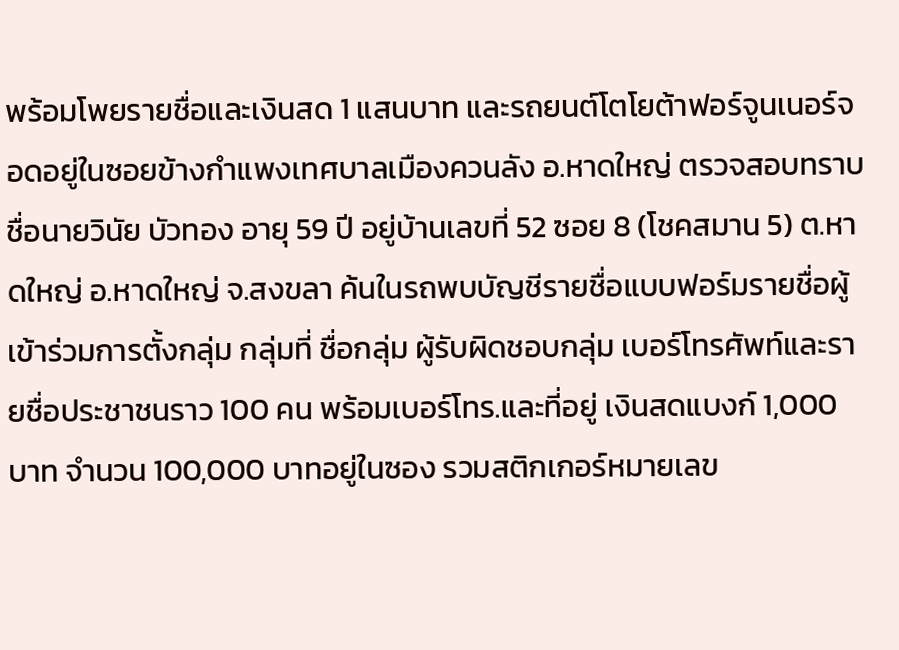พร้อมโพยรายชื่อและเงินสด 1 แสนบาท และรถยนต์โตโยต้าฟอร์จูนเนอร์จอดอยู่ในซอยข้างกำแพงเทศบาลเมืองควนลัง อ.หาดใหญ่ ตรวจสอบทราบชื่อนายวินัย บัวทอง อายุ 59 ปี อยู่บ้านเลขที่ 52 ซอย 8 (โชคสมาน 5) ต.หาดใหญ่ อ.หาดใหญ่ จ.สงขลา ค้นในรถพบบัญชีรายชื่อแบบฟอร์มรายชื่อผู้เข้าร่วมการตั้งกลุ่ม กลุ่มที่ ชื่อกลุ่ม ผู้รับผิดชอบกลุ่ม เบอร์โทรศัพท์และรายชื่อประชาชนราว 100 คน พร้อมเบอร์โทร.และที่อยู่ เงินสดแบงก์ 1,000 บาท จำนวน 100,000 บาทอยู่ในซอง รวมสติกเกอร์หมายเลข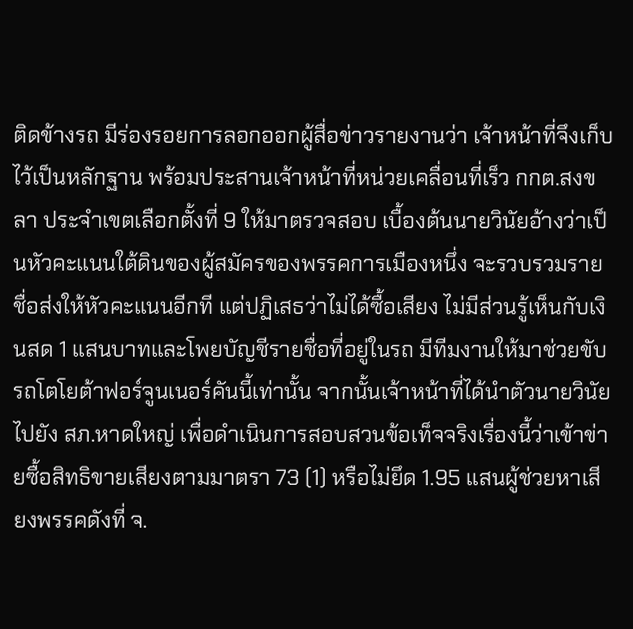ติดข้างรถ มีร่องรอยการลอกออกผู้สื่อข่าวรายงานว่า เจ้าหน้าที่จึงเก็บไว้เป็นหลักฐาน พร้อมประสานเจ้าหน้าที่หน่วยเคลื่อนที่เร็ว กกต.สงขลา ประจำเขตเลือกตั้งที่ 9 ให้มาตรวจสอบ เบื้องต้นนายวินัยอ้างว่าเป็นหัวคะแนนใต้ดินของผู้สมัครของพรรคการเมืองหนึ่ง จะรวบรวมรายชื่อส่งให้หัวคะแนนอีกที แต่ปฏิเสธว่าไม่ได้ซื้อเสียง ไม่มีส่วนรู้เห็นกับเงินสด 1 แสนบาทและโพยบัญชีรายชื่อที่อยู่ในรถ มีทีมงานให้มาช่วยขับรถโตโยต้าฟอร์จูนเนอร์คันนี้เท่านั้น จากนั้นเจ้าหน้าที่ได้นำตัวนายวินัยไปยัง สภ.หาดใหญ่ เพื่อดำเนินการสอบสวนข้อเท็จจริงเรื่องนี้ว่าเข้าข่ายซื้อสิทธิขายเสียงตามมาตรา 73 (1) หรือไม่ยึด 1.95 แสนผู้ช่วยหาเสียงพรรคดังที่ จ.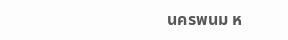นครพนม ห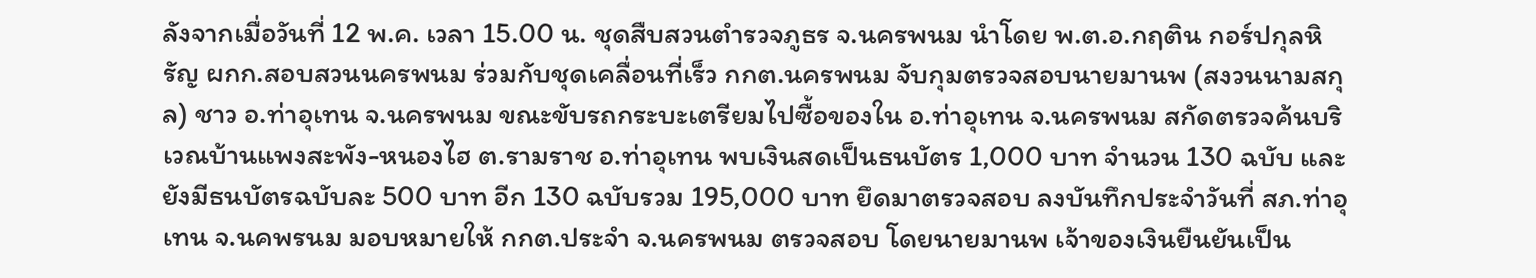ลังจากเมื่อวันที่ 12 พ.ค. เวลา 15.00 น. ชุดสืบสวนตำรวจภูธร จ.นครพนม นำโดย พ.ต.อ.กฤติน กอร์ปกุลหิรัญ ผกก.สอบสวนนครพนม ร่วมกับชุดเคลื่อนที่เร็ว กกต.นครพนม จับกุมตรวจสอบนายมานพ (สงวนนามสกุล) ชาว อ.ท่าอุเทน จ.นครพนม ขณะขับรถกระบะเตรียมไปซื้อของใน อ.ท่าอุเทน จ.นครพนม สกัดตรวจค้นบริเวณบ้านแพงสะพัง-หนองไฮ ต.รามราช อ.ท่าอุเทน พบเงินสดเป็นธนบัตร 1,000 บาท จำนวน 130 ฉบับ และยังมีธนบัตรฉบับละ 500 บาท อีก 130 ฉบับรวม 195,000 บาท ยึดมาตรวจสอบ ลงบันทึกประจำวันที่ สภ.ท่าอุเทน จ.นคพรนม มอบหมายให้ กกต.ประจำ จ.นครพนม ตรวจสอบ โดยนายมานพ เจ้าของเงินยืนยันเป็น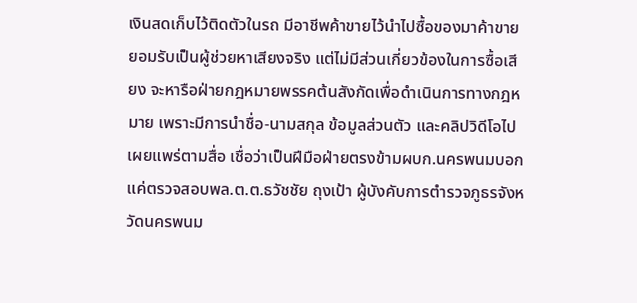เงินสดเก็บไว้ติดตัวในรถ มีอาชีพค้าขายไว้นำไปซื้อของมาค้าขาย ยอมรับเป็นผู้ช่วยหาเสียงจริง แต่ไม่มีส่วนเกี่ยวข้องในการซื้อเสียง จะหารือฝ่ายกฎหมายพรรคต้นสังกัดเพื่อดำเนินการทางกฎหมาย เพราะมีการนำชื่อ-นามสกุล ข้อมูลส่วนตัว และคลิปวิดีโอไปเผยแพร่ตามสื่อ เชื่อว่าเป็นฝีมือฝ่ายตรงข้ามผบก.นครพนมบอกแค่ตรวจสอบพล.ต.ต.ธวัชชัย ถุงเป้า ผู้บังคับการตำรวจภูธรจังหวัดนครพนม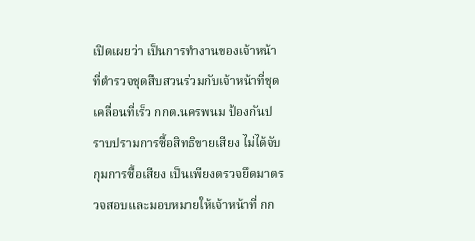เปิดเผยว่า เป็นการทำงานของเจ้าหน้าที่ตำรวจชุดสืบสวนร่วมกับเจ้าหน้าที่ชุดเคลื่อนที่เร็ว กกต.นครพนม ป้องกันปราบปรามการซื้อสิทธิขายเสียง ไม่ได้จับกุมการซื้อเสียง เป็นเพียงตรวจยึดมาตรวจสอบและมอบหมายให้เจ้าหน้าที่ กก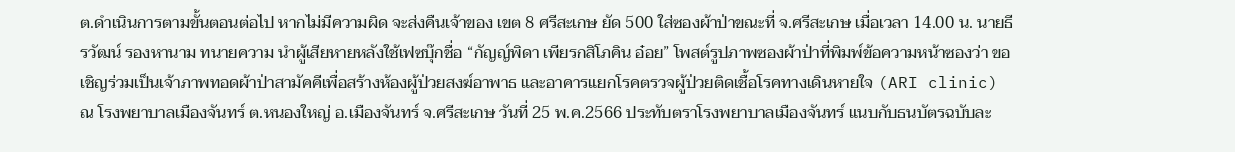ต.ดำเนินการตามขั้นตอนต่อไป หากไม่มีความผิด จะส่งคืนเจ้าของ เขต 8 ศรีสะเกษ ยัด 500 ใส่ซองผ้าป่าขณะที่ จ.ศรีสะเกษ เมื่อเวลา 14.00 น. นายธีรวัฒน์ รองหานาม ทนายความ นำผู้เสียหายหลังใช้เฟซบุ๊กชื่อ “กัญญ์พิดา เพียรกสิโภคิน อ๋อย” โพสต์รูปภาพซองผ้าป่าที่พิมพ์ข้อความหน้าซองว่า ขอเชิญร่วมเป็นเจ้าภาพทอดผ้าป่าสามัคคีเพื่อสร้างห้องผู้ป่วยสงฆ์อาพาธ และอาคารแยกโรคตรวจผู้ป่วยติดเชื้อโรคทางเดินหายใจ (ARI clinic) ณ โรงพยาบาลเมืองจันทร์ ต.หนองใหญ่ อ.เมืองจันทร์ จ.ศรีสะเกษ วันที่ 25 พ.ค.2566 ประทับตราโรงพยาบาลเมืองจันทร์ แนบกับธนบัตรฉบับละ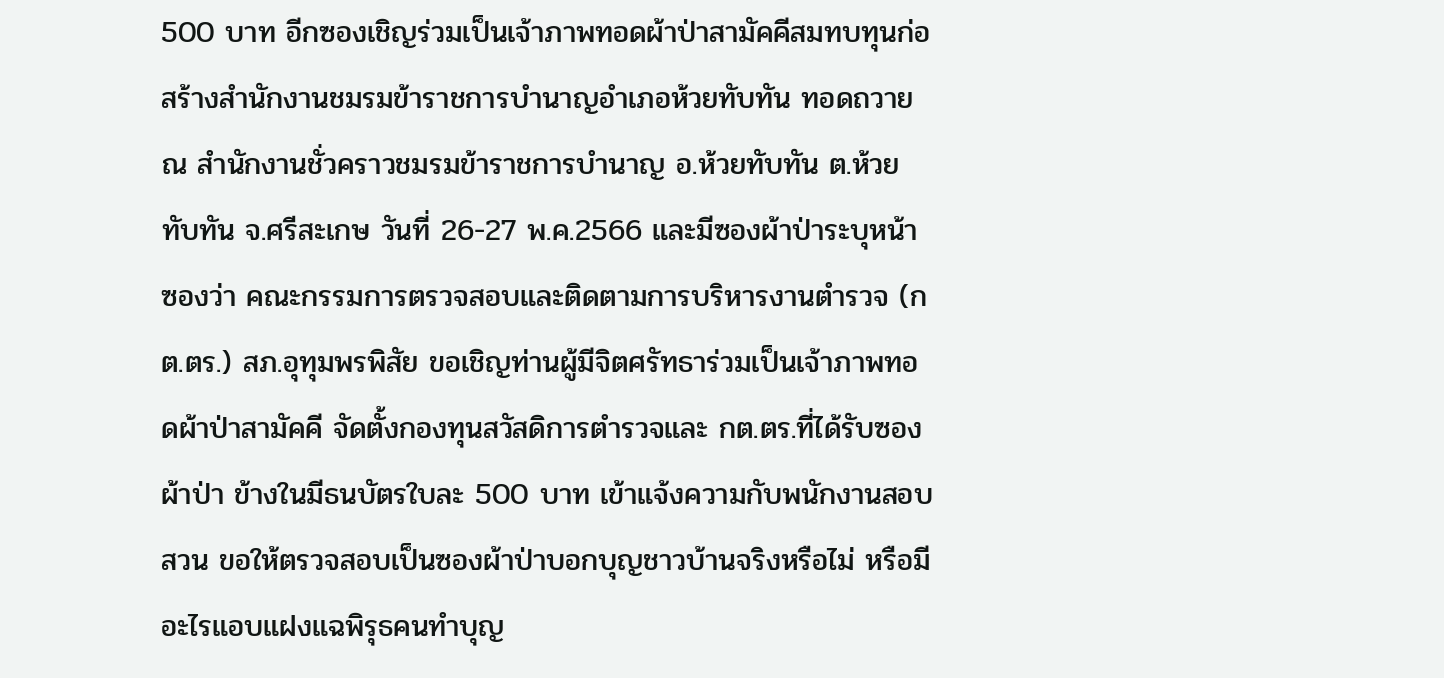500 บาท อีกซองเชิญร่วมเป็นเจ้าภาพทอดผ้าป่าสามัคคีสมทบทุนก่อสร้างสำนักงานชมรมข้าราชการบำนาญอำเภอห้วยทับทัน ทอดถวาย ณ สำนักงานชั่วคราวชมรมข้าราชการบำนาญ อ.ห้วยทับทัน ต.ห้วยทับทัน จ.ศรีสะเกษ วันที่ 26-27 พ.ค.2566 และมีซองผ้าป่าระบุหน้าซองว่า คณะกรรมการตรวจสอบและติดตามการบริหารงานตำรวจ (กต.ตร.) สภ.อุทุมพรพิสัย ขอเชิญท่านผู้มีจิตศรัทธาร่วมเป็นเจ้าภาพทอดผ้าป่าสามัคคี จัดตั้งกองทุนสวัสดิการตำรวจและ กต.ตร.ที่ได้รับซองผ้าป่า ข้างในมีธนบัตรใบละ 500 บาท เข้าแจ้งความกับพนักงานสอบสวน ขอให้ตรวจสอบเป็นซองผ้าป่าบอกบุญชาวบ้านจริงหรือไม่ หรือมีอะไรแอบแฝงแฉพิรุธคนทำบุญ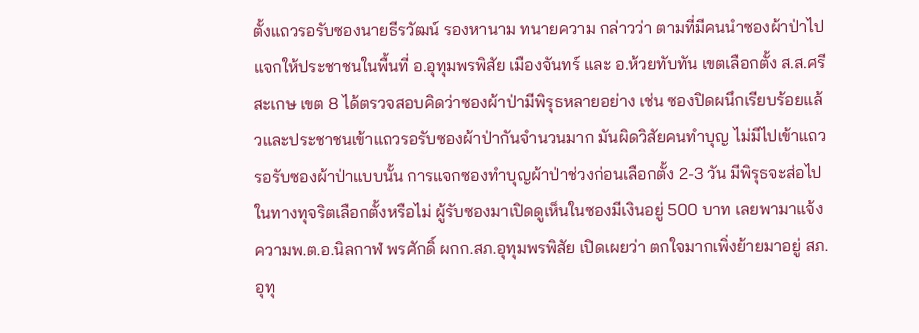ตั้งแถวรอรับซองนายธีรวัฒน์ รองหานาม ทนายความ กล่าวว่า ตามที่มีคนนำซองผ้าป่าไปแจกให้ประชาชนในพื้นที่ อ.อุทุมพรพิสัย เมืองจันทร์ และ อ.ห้วยทับทัน เขตเลือกตั้ง ส.ส.ศรีสะเกษ เขต 8 ได้ตรวจสอบคิดว่าซองผ้าป่ามีพิรุธหลายอย่าง เช่น ซองปิดผนึกเรียบร้อยแล้วและประชาชนเข้าแถวรอรับซองผ้าป่ากันจำนวนมาก มันผิดวิสัยคนทำบุญ ไม่มีไปเข้าแถวรอรับซองผ้าป่าแบบนั้น การแจกซองทำบุญผ้าป่าช่วงก่อนเลือกตั้ง 2-3 วัน มีพิรุธจะส่อไปในทางทุจริตเลือกตั้งหรือไม่ ผู้รับซองมาเปิดดูเห็นในซองมีเงินอยู่ 500 บาท เลยพามาแจ้งความพ.ต.อ.นิลกาฬ พรศักดิ์ ผกก.สภ.อุทุมพรพิสัย เปิดเผยว่า ตกใจมากเพิ่งย้ายมาอยู่ สภ.อุทุ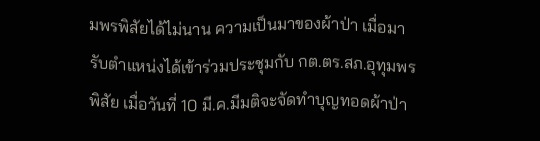มพรพิสัยได้ไม่นาน ความเป็นมาของผ้าป่า เมื่อมารับตำแหน่งได้เข้าร่วมประชุมกับ กต.ตร.สภ.อุทุมพรพิสัย เมื่อวันที่ 10 มี.ค.มีมติจะจัดทำบุญทอดผ้าป่า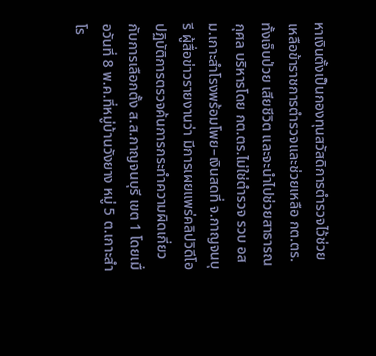หาเงินตั้งเป็นกองทุนสวัสดิการตำรวจไว้ช่วยเหลือข้าราชการตำรวจและช่วยเหลือ กต.ตร.ทั้งเจ็บป่วย เสียชีวิต และจะนำไปช่วยสาธารณกุศล บริหารโดย กต.ตร.ไม่ใช่ตำรวจ รวบ อสม.เกาะสำโรงพร้อมโพย–เงินสดที่ จ.กาญจนบุรี ผู้สื่อข่าวรายงานว่า มีการเผยแพร่คลิปวิดีโอปฏิบัติการตรวจค้นการกระทำความผิดเกี่ยวกับการเลือกตั้ง ส.ส.กาญจนบุรี เขต 1 โดยเมื่อวันที่ 8 พ.ค.ที่หมู่บ้านวังยาง หมู่ 5 ต.เกาะสำโร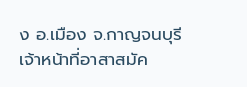ง อ.เมือง จ.กาญจนบุรี เจ้าหน้าที่อาสาสมัค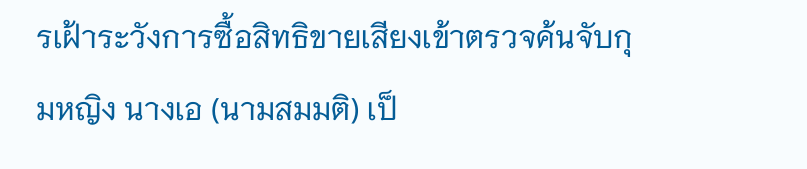รเฝ้าระวังการซื้อสิทธิขายเสียงเข้าตรวจค้นจับกุมหญิง นางเอ (นามสมมติ) เป็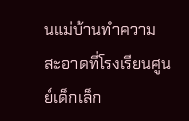นแม่บ้านทำความสะอาดที่โรงเรียนศูนย์เด็กเล็ก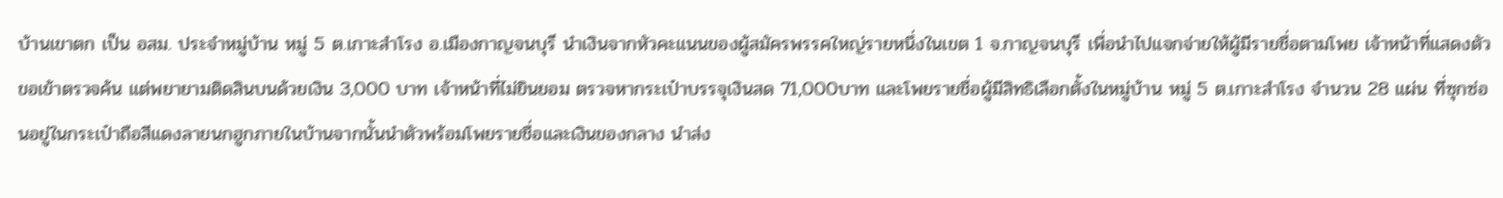บ้านเขาตก เป็น อสม. ประจำหมู่บ้าน หมู่ 5 ต.เกาะสำโรง อ.เมืองกาญจนบุรี นำเงินจากหัวคะแนนของผู้สมัครพรรคใหญ่รายหนึ่งในเขต 1 จ.กาญจนบุรี เพื่อนำไปแจกจ่ายให้ผู้มีรายชื่อตามโพย เจ้าหน้าที่แสดงตัวขอเข้าตรวจค้น แต่พยายามติดสินบนด้วยเงิน 3,000 บาท เจ้าหน้าที่ไม่ยินยอม ตรวจหากระเป๋าบรรจุเงินสด 71,000บาท และโพยรายชื่อผู้มีสิทธิเลือกตั้งในหมู่บ้าน หมู่ 5 ต.เกาะสำโรง จำนวน 28 แผ่น ที่ซุกซ่อนอยู่ในกระเป๋าถือสีแดงลายนกฮูกภายในบ้านจากนั้นนำตัวพร้อมโพยรายชื่อและเงินของกลาง นำส่ง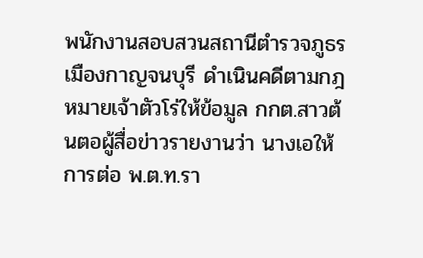พนักงานสอบสวนสถานีตำรวจภูธรเมืองกาญจนบุรี ดำเนินคดีตามกฎหมายเจ้าตัวโร่ให้ข้อมูล กกต.สาวต้นตอผู้สื่อข่าวรายงานว่า นางเอให้การต่อ พ.ต.ท.รา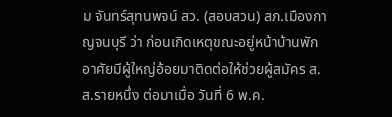ม จันทร์สุทนพจน์ สว. (สอบสวน) สภ.เมืองกาญจนบุรี ว่า ก่อนเกิดเหตุขณะอยู่หน้าบ้านพักอาศัยมีผู้ใหญ่อ้อยมาติดต่อให้ช่วยผู้สมัคร ส.ส.รายหนึ่ง ต่อมาเมื่อ วันที่ 6 พ.ค.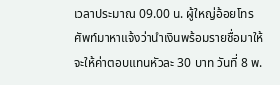เวลาประมาณ 09.00 น. ผู้ใหญ่อ้อยโทรศัพท์มาหาแจ้งว่านำเงินพร้อมรายชื่อมาให้ จะให้ค่าตอบแทนหัวละ 30 บาท วันที่ 8 พ.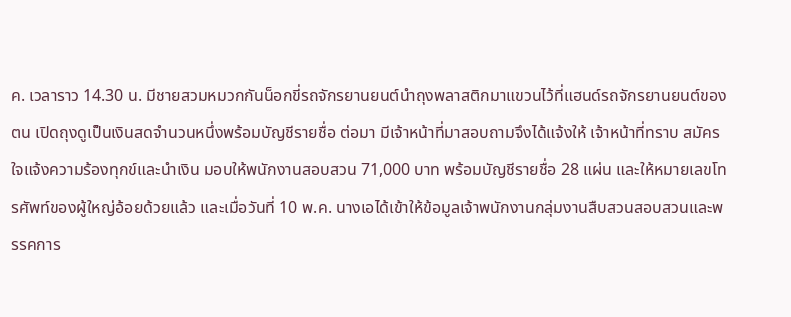ค. เวลาราว 14.30 น. มีชายสวมหมวกกันน็อกขี่รถจักรยานยนต์นำถุงพลาสติกมาแขวนไว้ที่แฮนด์รถจักรยานยนต์ของตน เปิดถุงดูเป็นเงินสดจำนวนหนึ่งพร้อมบัญชีรายชื่อ ต่อมา มีเจ้าหน้าที่มาสอบถามจึงได้แจ้งให้ เจ้าหน้าที่ทราบ สมัครใจแจ้งความร้องทุกข์และนำเงิน มอบให้พนักงานสอบสวน 71,000 บาท พร้อมบัญชีรายชื่อ 28 แผ่น และให้หมายเลขโทรศัพท์ของผู้ใหญ่อ้อยด้วยแล้ว และเมื่อวันที่ 10 พ.ค. นางเอได้เข้าให้ข้อมูลเจ้าพนักงานกลุ่มงานสืบสวนสอบสวนและพรรคการ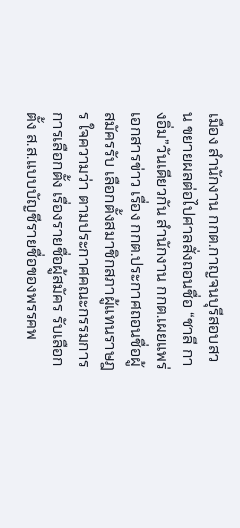เมือง สำนักงาน กกต.กาญจนบุรีสอบสวน ขยายผลต่อไปศาลสั่งถอนชื่อ “ชาลี กางอิ่ม”วันเดียวกัน สำนักงาน กกต.เผยแพร่เอกสารข่าว เรื่อง กกต.ประกาศถอนชื่อผู้สมัครรับ เลือกตั้งสมาชิกสภาผู้แทนราษฎร ใจความว่า ตามประกาศคณะกรรมการการเลือกตั้ง เรื่องรายชื่อผู้สมัคร รับเลือกตั้ง ส.ส.แบบบัญชีรายชื่อของพรรคพ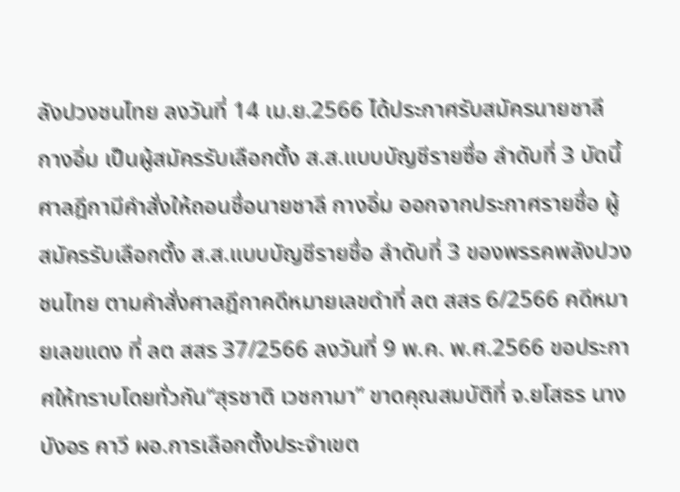ลังปวงชนไทย ลงวันที่ 14 เม.ย.2566 ได้ประกาศรับสมัครนายชาลี กางอิ่ม เป็นผู้สมัครรับเลือกตั้ง ส.ส.แบบบัญชีรายซื่อ ลำดับที่ 3 บัดนี้ ศาลฎีกามีคำสั่งให้ถอนชื่อนายชาลี กางอิ่ม ออกจากประกาศรายชื่อ ผู้สมัครรับเลือกตั้ง ส.ส.แบบบัญชีรายชื่อ ลำดับที่ 3 ของพรรคพลังปวงชนไทย ตามคำสั่งศาลฎีกาคดีหมายเลขดำที่ ลต สสร 6/2566 คดีหมายเลขแดง ที่ ลต สสร 37/2566 ลงวันที่ 9 พ.ค. พ.ศ.2566 ขอประกาศให้ทราบโดยทั่วกัน“สุรชาติ เวชกามา” ขาดคุณสมบัติที่ จ.ยโสธร นางบังอร คาวี ผอ.การเลือกตั้งประจำเขต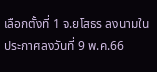เลือกตั้งที่ 1 จ.ยโสธร ลงนามในประกาศลงวันที่ 9 พ.ค.66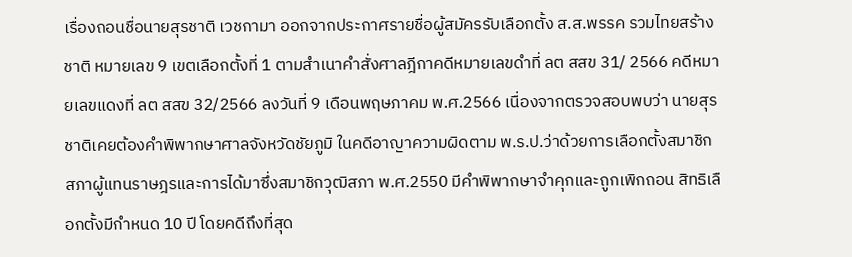เรื่องถอนชื่อนายสุรชาติ เวชกามา ออกจากประกาศรายชื่อผู้สมัครรับเลือกตั้ง ส.ส.พรรค รวมไทยสร้างชาติ หมายเลข 9 เขตเลือกตั้งที่ 1 ตามสำเนาคำสั่งศาลฎีกาคดีหมายเลขดำที่ ลต สสข 31/ 2566 คดีหมายเลขแดงที่ ลต สสข 32/2566 ลงวันที่ 9 เดือนพฤษภาคม พ.ศ.2566 เนื่องจากตรวจสอบพบว่า นายสุรชาติเคยต้องคำพิพากษาศาลจังหวัดชัยภูมิ ในคดีอาญาความผิดตาม พ.ร.ป.ว่าด้วยการเลือกตั้งสมาชิกสภาผู้แทนราษฎรและการได้มาซึ่งสมาชิกวุฒิสภา พ.ศ.2550 มีคำพิพากษาจำคุกและถูกเพิกถอน สิทธิเลือกตั้งมีกำหนด 10 ปี โดยคดีถึงที่สุด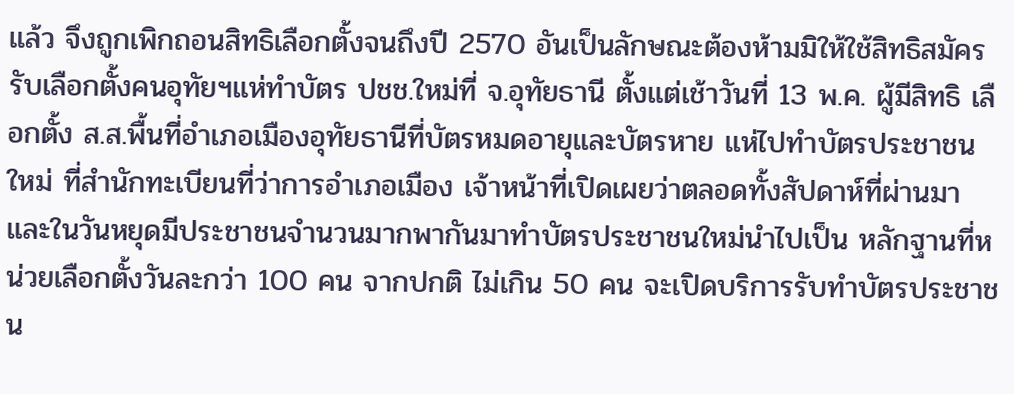แล้ว จึงถูกเพิกถอนสิทธิเลือกตั้งจนถึงปี 2570 อันเป็นลักษณะต้องห้ามมิให้ใช้สิทธิสมัครรับเลือกตั้งคนอุทัยฯแห่ทำบัตร ปชช.ใหม่ที่ จ.อุทัยธานี ตั้งแต่เช้าวันที่ 13 พ.ค. ผู้มีสิทธิ เลือกตั้ง ส.ส.พื้นที่อำเภอเมืองอุทัยธานีที่บัตรหมดอายุและบัตรหาย แห่ไปทำบัตรประชาชนใหม่ ที่สำนักทะเบียนที่ว่าการอำเภอเมือง เจ้าหน้าที่เปิดเผยว่าตลอดทั้งสัปดาห์ที่ผ่านมาและในวันหยุดมีประชาชนจำนวนมากพากันมาทำบัตรประชาชนใหม่นำไปเป็น หลักฐานที่หน่วยเลือกตั้งวันละกว่า 100 คน จากปกติ ไม่เกิน 50 คน จะเปิดบริการรับทำบัตรประชาชน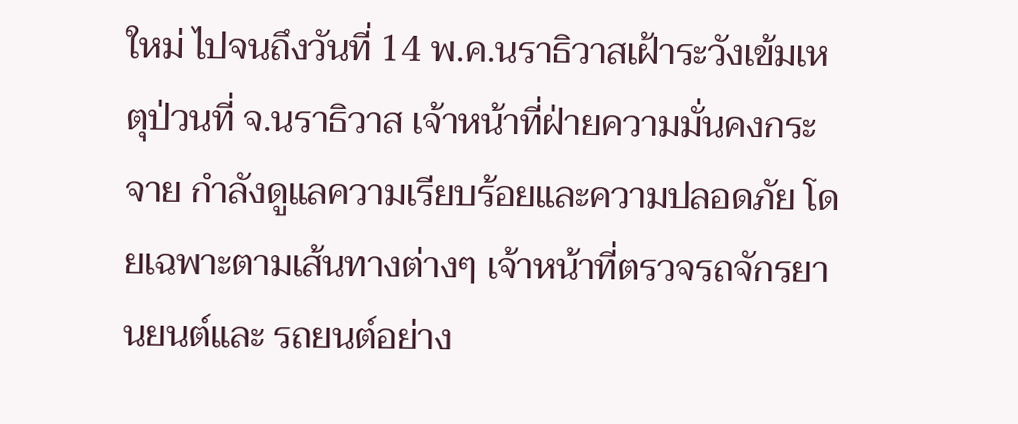ใหม่ ไปจนถึงวันที่ 14 พ.ค.นราธิวาสเฝ้าระวังเข้มเหตุป่วนที่ จ.นราธิวาส เจ้าหน้าที่ฝ่ายความมั่นคงกระจาย กำลังดูแลความเรียบร้อยและความปลอดภัย โดยเฉพาะตามเส้นทางต่างๆ เจ้าหน้าที่ตรวจรถจักรยานยนต์และ รถยนต์อย่าง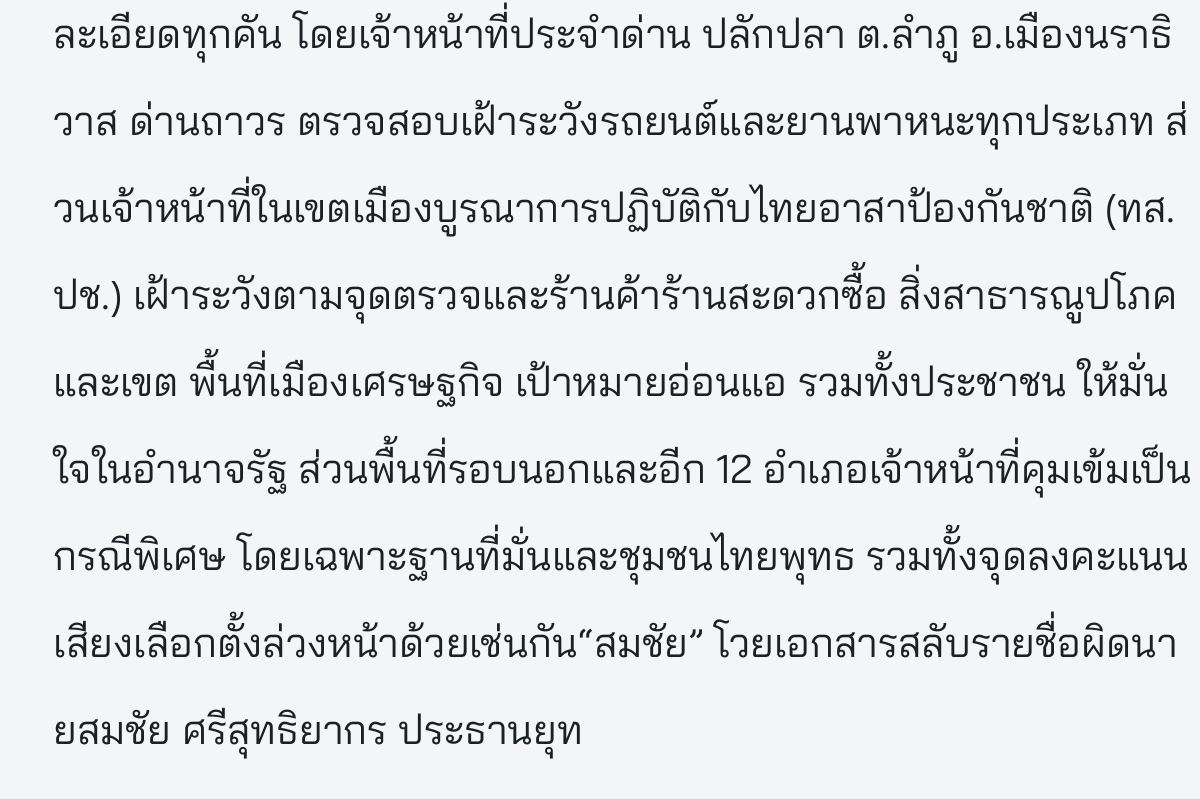ละเอียดทุกคัน โดยเจ้าหน้าที่ประจำด่าน ปลักปลา ต.ลำภู อ.เมืองนราธิวาส ด่านถาวร ตรวจสอบเฝ้าระวังรถยนต์และยานพาหนะทุกประเภท ส่วนเจ้าหน้าที่ในเขตเมืองบูรณาการปฏิบัติกับไทยอาสาป้องกันชาติ (ทส.ปช.) เฝ้าระวังตามจุดตรวจและร้านค้าร้านสะดวกซื้อ สิ่งสาธารณูปโภคและเขต พื้นที่เมืองเศรษฐกิจ เป้าหมายอ่อนแอ รวมทั้งประชาชน ให้มั่นใจในอำนาจรัฐ ส่วนพื้นที่รอบนอกและอีก 12 อำเภอเจ้าหน้าที่คุมเข้มเป็นกรณีพิเศษ โดยเฉพาะฐานที่มั่นและชุมชนไทยพุทธ รวมทั้งจุดลงคะแนนเสียงเลือกตั้งล่วงหน้าด้วยเช่นกัน“สมชัย” โวยเอกสารสลับรายชื่อผิดนายสมชัย ศรีสุทธิยากร ประธานยุท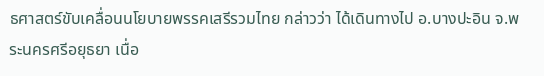ธศาสตร์ขับเคลื่อนนโยบายพรรคเสรีรวมไทย กล่าวว่า ได้เดินทางไป อ.บางปะอิน จ.พระนครศรีอยุธยา เนื่อ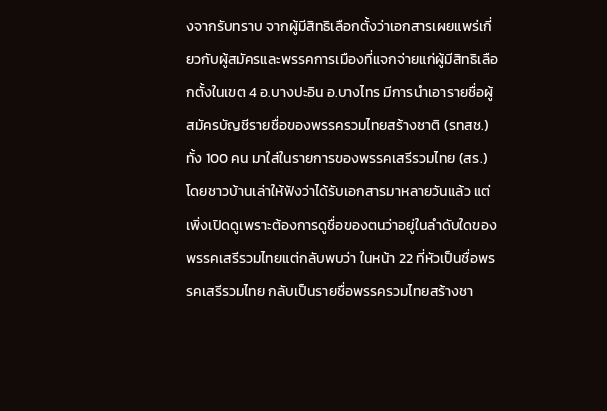งจากรับทราบ จากผู้มีสิทธิเลือกตั้งว่าเอกสารเผยแพร่เกี่ยวกับผู้สมัครและพรรคการเมืองที่แจกจ่ายแก่ผู้มีสิทธิเลือกตั้งในเขต 4 อ.บางปะอิน อ.บางไทร มีการนำเอารายชื่อผู้สมัครบัญชีรายชื่อของพรรครวมไทยสร้างชาติ (รทสช.) ทั้ง 100 คน มาใส่ในรายการของพรรคเสรีรวมไทย (สร.) โดยชาวบ้านเล่าให้ฟังว่าได้รับเอกสารมาหลายวันแล้ว แต่เพิ่งเปิดดูเพราะต้องการดูชื่อของตนว่าอยู่ในลำดับใดของพรรคเสรีรวมไทยแต่กลับพบว่า ในหน้า 22 ที่หัวเป็นชื่อพรรคเสรีรวมไทย กลับเป็นรายชื่อพรรครวมไทยสร้างชา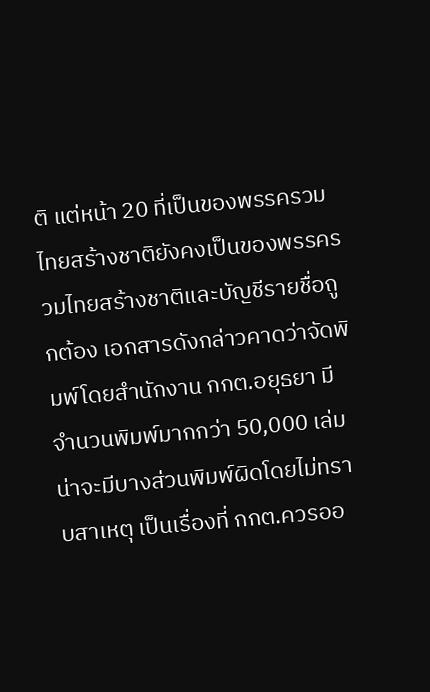ติ แต่หน้า 20 ที่เป็นของพรรครวมไทยสร้างชาติยังคงเป็นของพรรครวมไทยสร้างชาติและบัญชีรายชื่อถูกต้อง เอกสารดังกล่าวคาดว่าจัดพิมพ์โดยสำนักงาน กกต.อยุธยา มีจำนวนพิมพ์มากกว่า 50,000 เล่ม น่าจะมีบางส่วนพิมพ์ผิดโดยไม่ทราบสาเหตุ เป็นเรื่องที่ กกต.ควรออ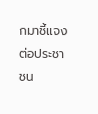กมาชี้แจงต่อประชาชน